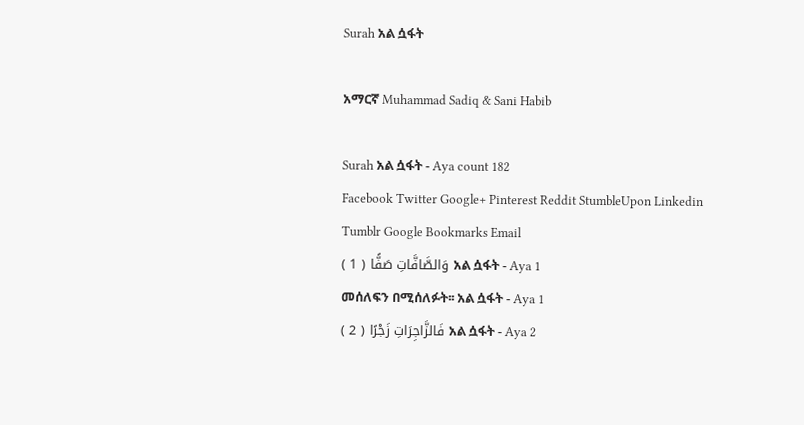Surah አል ሷፋት

አማርኛ Muhammad Sadiq & Sani Habib

Surah አል ሷፋት - Aya count 182
Facebook Twitter Google+ Pinterest Reddit StumbleUpon Linkedin Tumblr Google Bookmarks Email
وَالصَّافَّاتِ صَفًّا ( 1 ) አል ሷፋት - Aya 1
መሰለፍን በሚሰለፉት፡፡ አል ሷፋት - Aya 1
فَالزَّاجِرَاتِ زَجْرًا ( 2 ) አል ሷፋት - Aya 2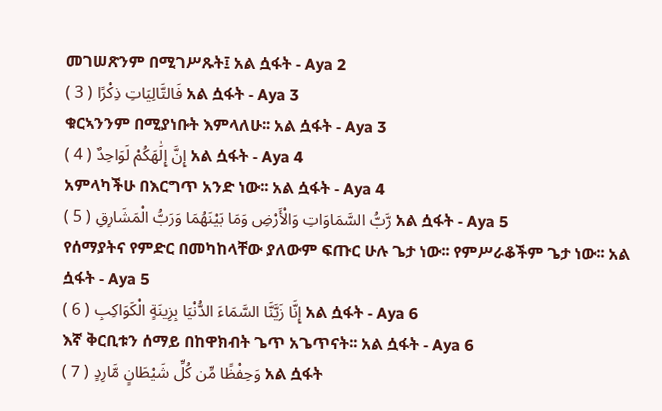መገሠጽንም በሚገሥጹት፤ አል ሷፋት - Aya 2
فَالتَّالِيَاتِ ذِكْرًا ( 3 ) አል ሷፋት - Aya 3
ቁርኣንንም በሚያነቡት እምላለሁ፡፡ አል ሷፋት - Aya 3
إِنَّ إِلَٰهَكُمْ لَوَاحِدٌ ( 4 ) አል ሷፋት - Aya 4
አምላካችሁ በእርግጥ አንድ ነው፡፡ አል ሷፋት - Aya 4
رَّبُّ السَّمَاوَاتِ وَالْأَرْضِ وَمَا بَيْنَهُمَا وَرَبُّ الْمَشَارِقِ ( 5 ) አል ሷፋት - Aya 5
የሰማያትና የምድር በመካከላቸው ያለውም ፍጡር ሁሉ ጌታ ነው፡፡ የምሥራቆችም ጌታ ነው፡፡ አል ሷፋት - Aya 5
إِنَّا زَيَّنَّا السَّمَاءَ الدُّنْيَا بِزِينَةٍ الْكَوَاكِبِ ( 6 ) አል ሷፋት - Aya 6
እኛ ቅርቢቱን ሰማይ በከዋክብት ጌጥ አጌጥናት፡፡ አል ሷፋት - Aya 6
وَحِفْظًا مِّن كُلِّ شَيْطَانٍ مَّارِدٍ ( 7 ) አል ሷፋት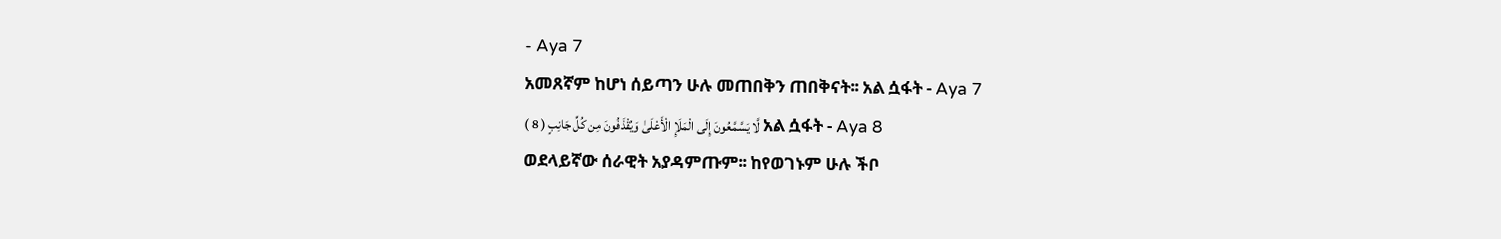- Aya 7
አመጸኛም ከሆነ ሰይጣን ሁሉ መጠበቅን ጠበቅናት፡፡ አል ሷፋት - Aya 7
لَّا يَسَّمَّعُونَ إِلَى الْمَلَإِ الْأَعْلَىٰ وَيُقْذَفُونَ مِن كُلِّ جَانِبٍ ( 8 ) አል ሷፋት - Aya 8
ወደላይኛው ሰራዊት አያዳምጡም፡፡ ከየወገኑም ሁሉ ችቦ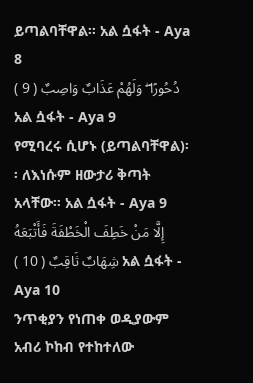ይጣልባቸዋል፡፡ አል ሷፋት - Aya 8
دُحُورًا ۖ وَلَهُمْ عَذَابٌ وَاصِبٌ ( 9 ) አል ሷፋት - Aya 9
የሚባረሩ ሲሆኑ (ይጣልባቸዋል)፡፡ ለእነሱም ዘውታሪ ቅጣት አላቸው፡፡ አል ሷፋት - Aya 9
إِلَّا مَنْ خَطِفَ الْخَطْفَةَ فَأَتْبَعَهُ شِهَابٌ ثَاقِبٌ ( 10 ) አል ሷፋት - Aya 10
ንጥቂያን የነጠቀ ወዲያውም አብሪ ኮከብ የተከተለው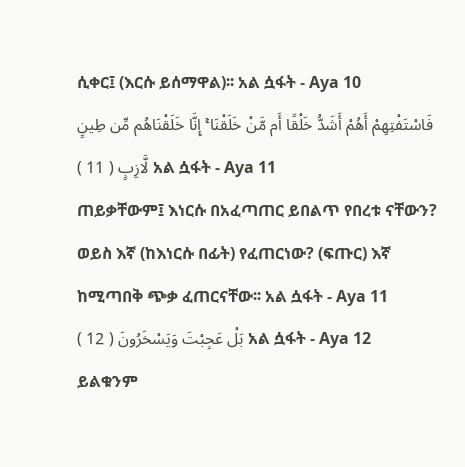ሲቀር፤ (እርሱ ይሰማዋል)፡፡ አል ሷፋት - Aya 10
فَاسْتَفْتِهِمْ أَهُمْ أَشَدُّ خَلْقًا أَم مَّنْ خَلَقْنَا ۚ إِنَّا خَلَقْنَاهُم مِّن طِينٍ لَّازِبٍ ( 11 ) አል ሷፋት - Aya 11
ጠይቃቸውም፤ እነርሱ በአፈጣጠር ይበልጥ የበረቱ ናቸውን? ወይስ እኛ (ከእነርሱ በፊት) የፈጠርነው? (ፍጡር) እኛ ከሚጣበቅ ጭቃ ፈጠርናቸው፡፡ አል ሷፋት - Aya 11
بَلْ عَجِبْتَ وَيَسْخَرُونَ ( 12 ) አል ሷፋት - Aya 12
ይልቁንም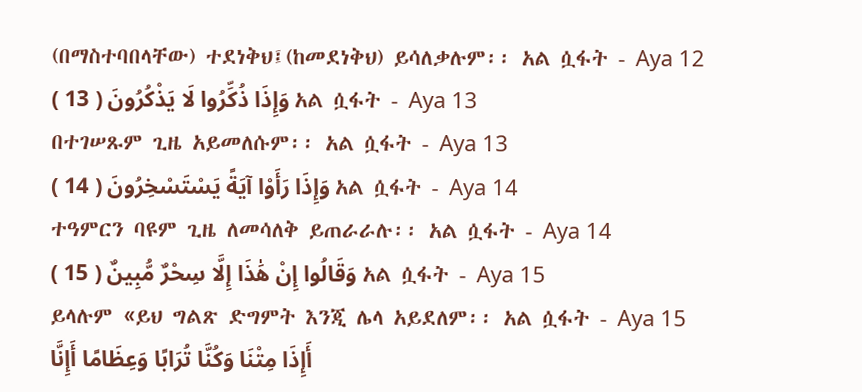(በማስተባበላቸው) ተደነቅህ፤(ከመደነቅህ) ይሳለቃሉም፡፡ አል ሷፋት - Aya 12
وَإِذَا ذُكِّرُوا لَا يَذْكُرُونَ ( 13 ) አል ሷፋት - Aya 13
በተገሠጹም ጊዜ አይመለሱም፡፡ አል ሷፋት - Aya 13
وَإِذَا رَأَوْا آيَةً يَسْتَسْخِرُونَ ( 14 ) አል ሷፋት - Aya 14
ተዓምርን ባዩም ጊዜ ለመሳለቅ ይጠራራሉ፡፡ አል ሷፋት - Aya 14
وَقَالُوا إِنْ هَٰذَا إِلَّا سِحْرٌ مُّبِينٌ ( 15 ) አል ሷፋት - Aya 15
ይላሉም «ይህ ግልጽ ድግምት እንጂ ሌላ አይደለም፡፡ አል ሷፋት - Aya 15
أَإِذَا مِتْنَا وَكُنَّا تُرَابًا وَعِظَامًا أَإِنَّا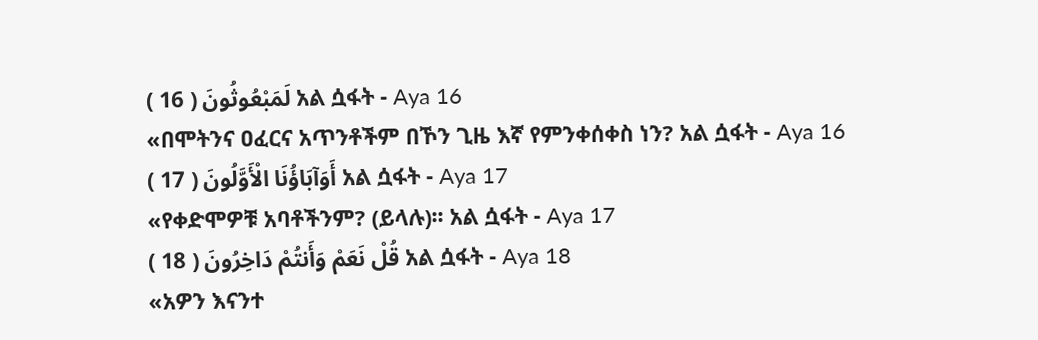لَمَبْعُوثُونَ ( 16 ) አል ሷፋት - Aya 16
«በሞትንና ዐፈርና አጥንቶችም በኾን ጊዜ እኛ የምንቀሰቀስ ነን? አል ሷፋት - Aya 16
أَوَآبَاؤُنَا الْأَوَّلُونَ ( 17 ) አል ሷፋት - Aya 17
«የቀድሞዎቹ አባቶችንም? (ይላሉ)፡፡ አል ሷፋት - Aya 17
قُلْ نَعَمْ وَأَنتُمْ دَاخِرُونَ ( 18 ) አል ሷፋት - Aya 18
«አዎን እናንተ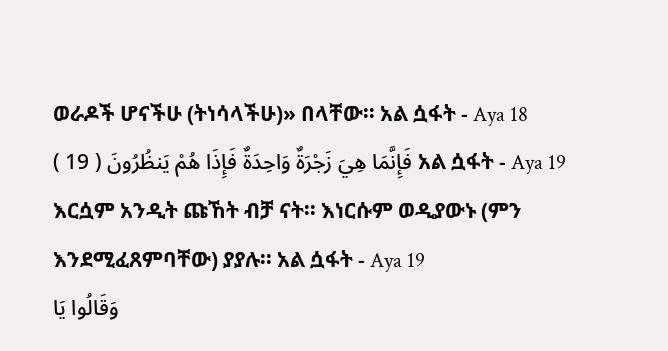ወራዶች ሆናችሁ (ትነሳላችሁ)» በላቸው፡፡ አል ሷፋት - Aya 18
فَإِنَّمَا هِيَ زَجْرَةٌ وَاحِدَةٌ فَإِذَا هُمْ يَنظُرُونَ ( 19 ) አል ሷፋት - Aya 19
እርሷም አንዲት ጩኸት ብቻ ናት፡፡ እነርሱም ወዲያውኑ (ምን እንደሚፈጸምባቸው) ያያሉ፡፡ አል ሷፋት - Aya 19
وَقَالُوا يَا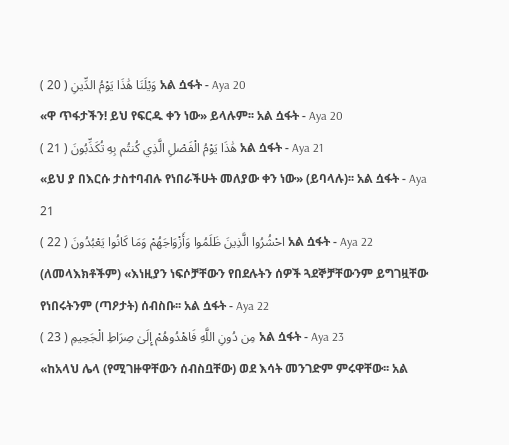وَيْلَنَا هَٰذَا يَوْمُ الدِّينِ ( 20 ) አል ሷፋት - Aya 20
«ዋ ጥፋታችን! ይህ የፍርዱ ቀን ነው» ይላሉም፡፡ አል ሷፋት - Aya 20
هَٰذَا يَوْمُ الْفَصْلِ الَّذِي كُنتُم بِهِ تُكَذِّبُونَ ( 21 ) አል ሷፋት - Aya 21
«ይህ ያ በእርሱ ታስተባብሉ የነበራችሁት መለያው ቀን ነው» (ይባላሉ)፡፡ አል ሷፋት - Aya 21
احْشُرُوا الَّذِينَ ظَلَمُوا وَأَزْوَاجَهُمْ وَمَا كَانُوا يَعْبُدُونَ ( 22 ) አል ሷፋት - Aya 22
(ለመላእክቶችም) «እነዚያን ነፍሶቻቸውን የበደሉትን ሰዎች ጓደኞቻቸውንም ይግገዟቸው የነበሩትንም (ጣዖታት) ሰብስቡ፡፡ አል ሷፋት - Aya 22
مِن دُونِ اللَّهِ فَاهْدُوهُمْ إِلَىٰ صِرَاطِ الْجَحِيمِ ( 23 ) አል ሷፋት - Aya 23
«ከአላህ ሌላ (የሚገዙዋቸውን ሰብስቧቸው) ወደ እሳት መንገድም ምሩዋቸው፡፡ አል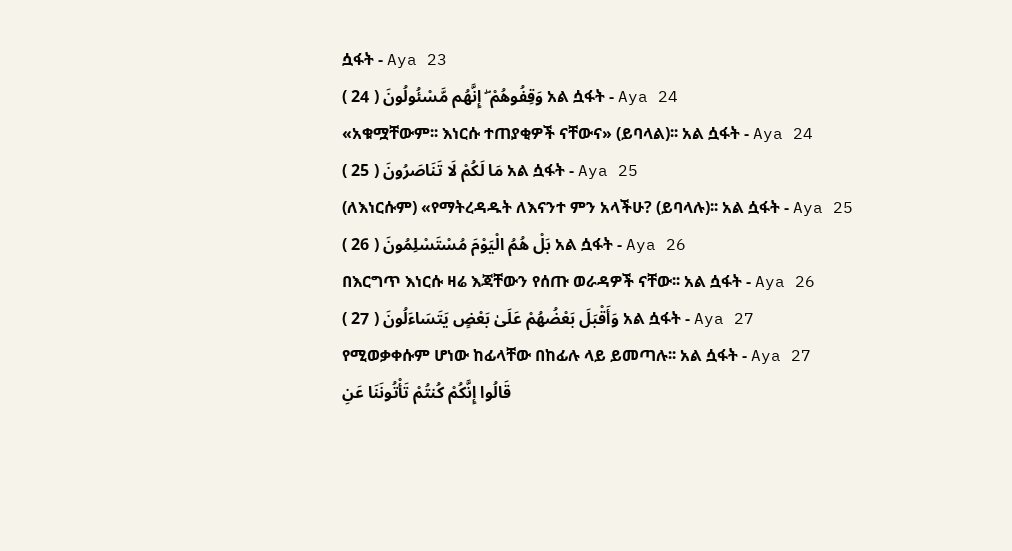ሷፋት - Aya 23
وَقِفُوهُمْ ۖ إِنَّهُم مَّسْئُولُونَ ( 24 ) አል ሷፋት - Aya 24
«አቁሟቸውም፡፡ እነርሱ ተጠያቂዎች ናቸውና» (ይባላል)፡፡ አል ሷፋት - Aya 24
مَا لَكُمْ لَا تَنَاصَرُونَ ( 25 ) አል ሷፋት - Aya 25
(ለእነርሱም) «የማትረዳዱት ለእናንተ ምን አላችሁ? (ይባላሉ)፡፡ አል ሷፋት - Aya 25
بَلْ هُمُ الْيَوْمَ مُسْتَسْلِمُونَ ( 26 ) አል ሷፋት - Aya 26
በእርግጥ እነርሱ ዛሬ እጃቸውን የሰጡ ወራዳዎች ናቸው፡፡ አል ሷፋት - Aya 26
وَأَقْبَلَ بَعْضُهُمْ عَلَىٰ بَعْضٍ يَتَسَاءَلُونَ ( 27 ) አል ሷፋት - Aya 27
የሚወቃቀሱም ሆነው ከፊላቸው በከፊሉ ላይ ይመጣሉ፡፡ አል ሷፋት - Aya 27
قَالُوا إِنَّكُمْ كُنتُمْ تَأْتُونَنَا عَنِ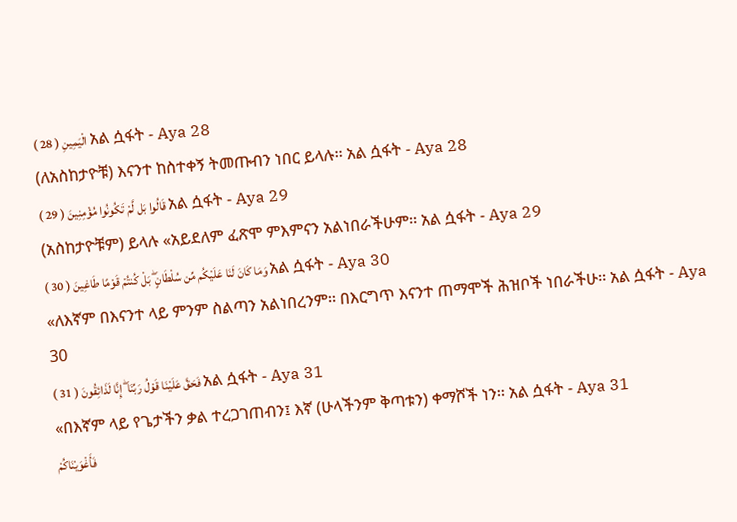الْيَمِينِ ( 28 ) አል ሷፋት - Aya 28
(ለአስከታዮቹ) እናንተ ከስተቀኝ ትመጡብን ነበር ይላሉ፡፡ አል ሷፋት - Aya 28
قَالُوا بَل لَّمْ تَكُونُوا مُؤْمِنِينَ ( 29 ) አል ሷፋት - Aya 29
(አስከታዮቹም) ይላሉ «አይደለም ፈጽሞ ምእምናን አልነበራችሁም፡፡ አል ሷፋት - Aya 29
وَمَا كَانَ لَنَا عَلَيْكُم مِّن سُلْطَانٍ ۖ بَلْ كُنتُمْ قَوْمًا طَاغِينَ ( 30 ) አል ሷፋት - Aya 30
«ለእኛም በእናንተ ላይ ምንም ስልጣን አልነበረንም፡፡ በእርግጥ እናንተ ጠማሞች ሕዝቦች ነበራችሁ፡፡ አል ሷፋት - Aya 30
فَحَقَّ عَلَيْنَا قَوْلُ رَبِّنَا ۖ إِنَّا لَذَائِقُونَ ( 31 ) አል ሷፋት - Aya 31
«በእኛም ላይ የጌታችን ቃል ተረጋገጠብን፤ እኛ (ሁላችንም ቅጣቱን) ቀማሾች ነን፡፡ አል ሷፋት - Aya 31
فَأَغْوَيْنَاكُمْ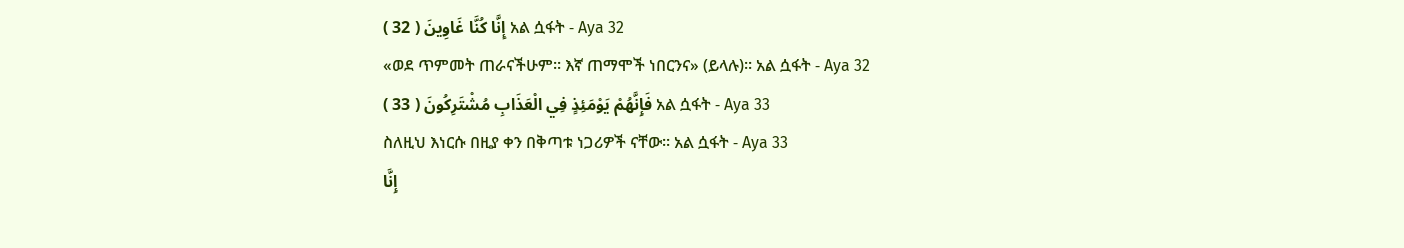إِنَّا كُنَّا غَاوِينَ ( 32 ) አል ሷፋት - Aya 32
«ወደ ጥምመት ጠራናችሁም፡፡ እኛ ጠማሞች ነበርንና» (ይላሉ)፡፡ አል ሷፋት - Aya 32
فَإِنَّهُمْ يَوْمَئِذٍ فِي الْعَذَابِ مُشْتَرِكُونَ ( 33 ) አል ሷፋት - Aya 33
ስለዚህ እነርሱ በዚያ ቀን በቅጣቱ ነጋሪዎች ናቸው፡፡ አል ሷፋት - Aya 33
إِنَّا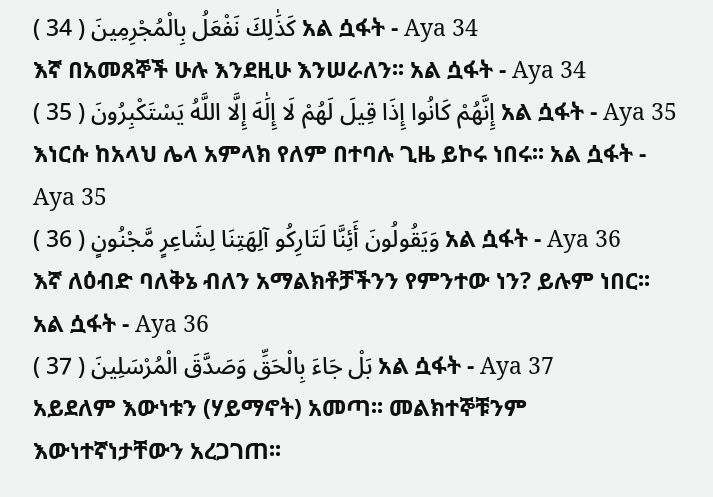كَذَٰلِكَ نَفْعَلُ بِالْمُجْرِمِينَ ( 34 ) አል ሷፋት - Aya 34
እኛ በአመጸኞች ሁሉ እንደዚሁ እንሠራለን፡፡ አል ሷፋት - Aya 34
إِنَّهُمْ كَانُوا إِذَا قِيلَ لَهُمْ لَا إِلَٰهَ إِلَّا اللَّهُ يَسْتَكْبِرُونَ ( 35 ) አል ሷፋት - Aya 35
እነርሱ ከአላህ ሌላ አምላክ የለም በተባሉ ጊዜ ይኮሩ ነበሩ፡፡ አል ሷፋት - Aya 35
وَيَقُولُونَ أَئِنَّا لَتَارِكُو آلِهَتِنَا لِشَاعِرٍ مَّجْنُونٍ ( 36 ) አል ሷፋት - Aya 36
እኛ ለዕብድ ባለቅኔ ብለን አማልክቶቻችንን የምንተው ነን? ይሉም ነበር፡፡ አል ሷፋት - Aya 36
بَلْ جَاءَ بِالْحَقِّ وَصَدَّقَ الْمُرْسَلِينَ ( 37 ) አል ሷፋት - Aya 37
አይደለም እውነቱን (ሃይማኖት) አመጣ፡፡ መልክተኞቹንም እውነተኛነታቸውን አረጋገጠ፡፡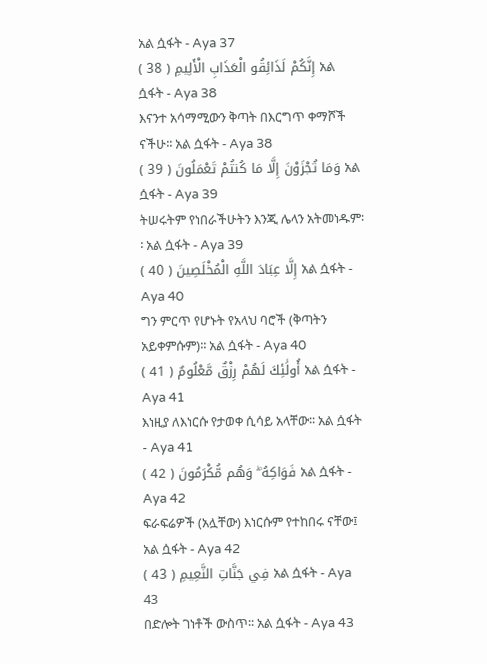አል ሷፋት - Aya 37
إِنَّكُمْ لَذَائِقُو الْعَذَابِ الْأَلِيمِ ( 38 ) አል ሷፋት - Aya 38
እናንተ አሳማሚውን ቅጣት በእርግጥ ቀማሾች ናችሁ፡፡ አል ሷፋት - Aya 38
وَمَا تُجْزَوْنَ إِلَّا مَا كُنتُمْ تَعْمَلُونَ ( 39 ) አል ሷፋት - Aya 39
ትሠሩትም የነበራችሁትን እንጂ ሌላን አትመነዱም፡፡ አል ሷፋት - Aya 39
إِلَّا عِبَادَ اللَّهِ الْمُخْلَصِينَ ( 40 ) አል ሷፋት - Aya 40
ግን ምርጥ የሆኑት የአላህ ባሮች (ቅጣትን አይቀምሱም)፡፡ አል ሷፋት - Aya 40
أُولَٰئِكَ لَهُمْ رِزْقٌ مَّعْلُومٌ ( 41 ) አል ሷፋት - Aya 41
እነዚያ ለእነርሱ የታወቀ ሲሳይ አላቸው፡፡ አል ሷፋት - Aya 41
فَوَاكِهُ ۖ وَهُم مُّكْرَمُونَ ( 42 ) አል ሷፋት - Aya 42
ፍራፍሬዎች (አሏቸው) እነርሱም የተከበሩ ናቸው፤ አል ሷፋት - Aya 42
فِي جَنَّاتِ النَّعِيمِ ( 43 ) አል ሷፋት - Aya 43
በድሎት ገነቶች ውስጥ፡፡ አል ሷፋት - Aya 43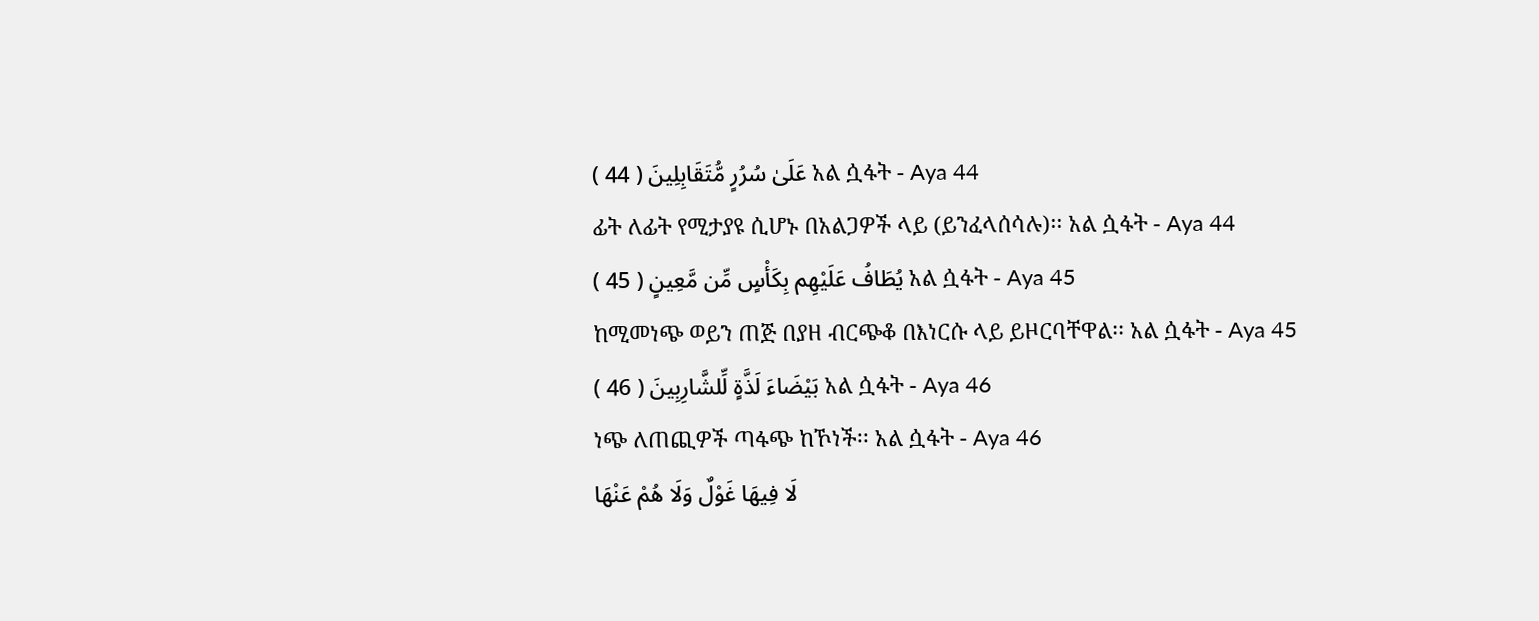عَلَىٰ سُرُرٍ مُّتَقَابِلِينَ ( 44 ) አል ሷፋት - Aya 44
ፊት ለፊት የሚታያዩ ሲሆኑ በአልጋዎች ላይ (ይንፈላሰሳሉ)፡፡ አል ሷፋት - Aya 44
يُطَافُ عَلَيْهِم بِكَأْسٍ مِّن مَّعِينٍ ( 45 ) አል ሷፋት - Aya 45
ከሚመነጭ ወይን ጠጅ በያዘ ብርጭቆ በእነርሱ ላይ ይዞርባቸዋል፡፡ አል ሷፋት - Aya 45
بَيْضَاءَ لَذَّةٍ لِّلشَّارِبِينَ ( 46 ) አል ሷፋት - Aya 46
ነጭ ለጠጪዎች ጣፋጭ ከኾነች፡፡ አል ሷፋት - Aya 46
لَا فِيهَا غَوْلٌ وَلَا هُمْ عَنْهَا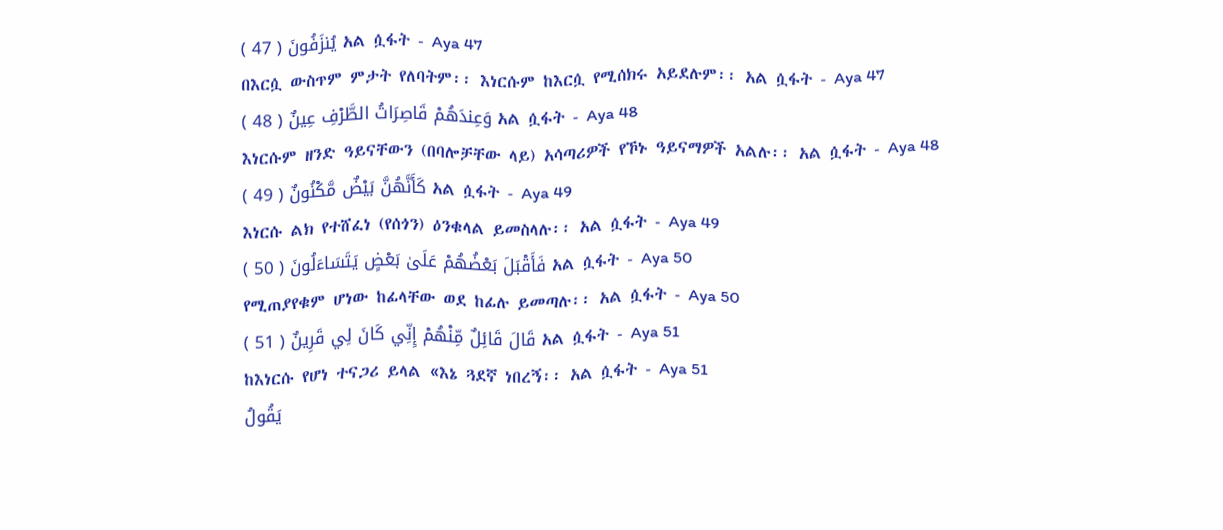يُنزَفُونَ ( 47 ) አል ሷፋት - Aya 47
በእርሷ ውስጥም ምታት የለባትም፡፡ እነርሱም ከእርሷ የሚሰክሩ አይደሉም፡፡ አል ሷፋት - Aya 47
وَعِندَهُمْ قَاصِرَاتُ الطَّرْفِ عِينٌ ( 48 ) አል ሷፋት - Aya 48
እነርሱም ዘንድ ዓይናቸውን (በባሎቻቸው ላይ) አሳጣሪዎች የኾኑ ዓይናማዎች አልሉ፡፡ አል ሷፋት - Aya 48
كَأَنَّهُنَّ بَيْضٌ مَّكْنُونٌ ( 49 ) አል ሷፋት - Aya 49
እነርሱ ልክ የተሸፈነ (የሰጎን) ዕንቁላል ይመስላሉ፡፡ አል ሷፋት - Aya 49
فَأَقْبَلَ بَعْضُهُمْ عَلَىٰ بَعْضٍ يَتَسَاءَلُونَ ( 50 ) አል ሷፋት - Aya 50
የሚጠያየቁም ሆነው ከፊላቸው ወደ ከፊሉ ይመጣሉ፡፡ አል ሷፋት - Aya 50
قَالَ قَائِلٌ مِّنْهُمْ إِنِّي كَانَ لِي قَرِينٌ ( 51 ) አል ሷፋት - Aya 51
ከእነርሱ የሆነ ተናጋሪ ይላል «እኔ ጓደኛ ነበረኝ፡፡ አል ሷፋት - Aya 51
يَقُولُ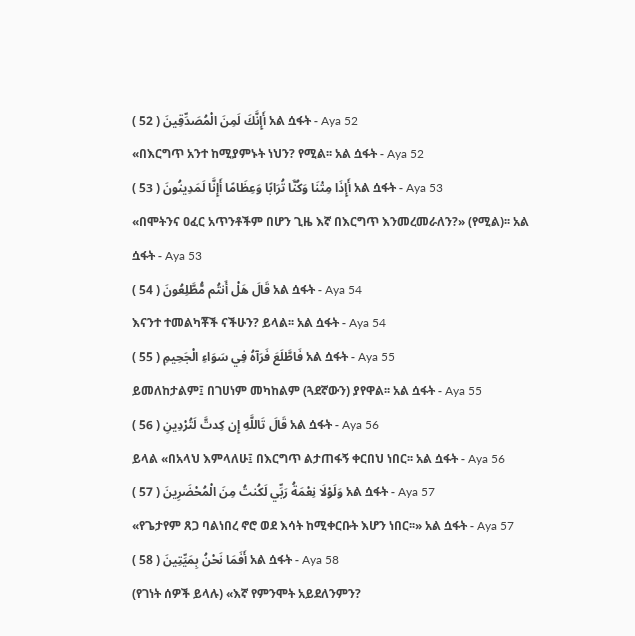أَإِنَّكَ لَمِنَ الْمُصَدِّقِينَ ( 52 ) አል ሷፋት - Aya 52
«በእርግጥ አንተ ከሚያምኑት ነህን? የሚል፡፡ አል ሷፋት - Aya 52
أَإِذَا مِتْنَا وَكُنَّا تُرَابًا وَعِظَامًا أَإِنَّا لَمَدِينُونَ ( 53 ) አል ሷፋት - Aya 53
«በሞትንና ዐፈር አጥንቶችም በሆን ጊዜ እኛ በእርግጥ እንመረመራለን?» (የሚል)፡፡ አል ሷፋት - Aya 53
قَالَ هَلْ أَنتُم مُّطَّلِعُونَ ( 54 ) አል ሷፋት - Aya 54
እናንተ ተመልካቾች ናችሁን? ይላል፡፡ አል ሷፋት - Aya 54
فَاطَّلَعَ فَرَآهُ فِي سَوَاءِ الْجَحِيمِ ( 55 ) አል ሷፋት - Aya 55
ይመለከታልም፤ በገሀነም መካከልም (ጓደኛውን) ያየዋል፡፡ አል ሷፋት - Aya 55
قَالَ تَاللَّهِ إِن كِدتَّ لَتُرْدِينِ ( 56 ) አል ሷፋት - Aya 56
ይላል «በአላህ እምላለሁ፤ በእርግጥ ልታጠፋኝ ቀርበህ ነበር፡፡ አል ሷፋት - Aya 56
وَلَوْلَا نِعْمَةُ رَبِّي لَكُنتُ مِنَ الْمُحْضَرِينَ ( 57 ) አል ሷፋት - Aya 57
«የጌታየም ጸጋ ባልነበረ ኖሮ ወደ እሳት ከሚቀርቡት እሆን ነበር፡፡» አል ሷፋት - Aya 57
أَفَمَا نَحْنُ بِمَيِّتِينَ ( 58 ) አል ሷፋት - Aya 58
(የገነት ሰዎች ይላሉ) «እኛ የምንሞት አይደለንምን?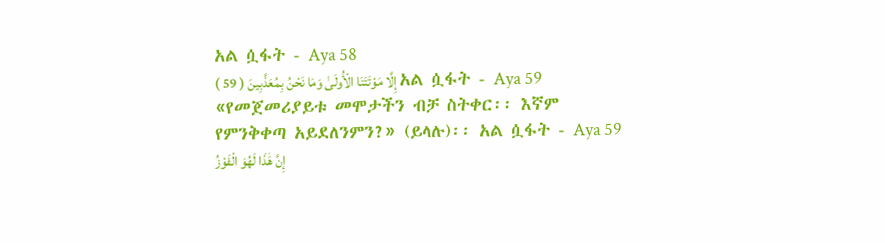አል ሷፋት - Aya 58
إِلَّا مَوْتَتَنَا الْأُولَىٰ وَمَا نَحْنُ بِمُعَذَّبِينَ ( 59 ) አል ሷፋት - Aya 59
«የመጀመሪያይቱ መሞታችን ብቻ ስትቀር፡፡ እኛም የምንቅቀጣ አይደለንምን?» (ይላሉ)፡፡ አል ሷፋት - Aya 59
إِنَّ هَٰذَا لَهُوَ الْفَوْزُ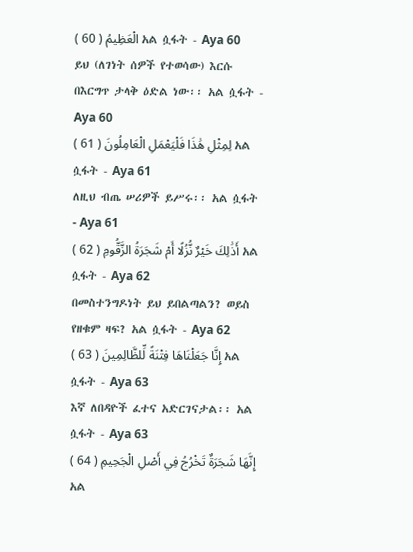الْعَظِيمُ ( 60 ) አል ሷፋት - Aya 60
ይህ (ለገነት ሰዎች የተወሳው) እርሱ በእርግጥ ታላቅ ዕድል ነው፡፡ አል ሷፋት - Aya 60
لِمِثْلِ هَٰذَا فَلْيَعْمَلِ الْعَامِلُونَ ( 61 ) አል ሷፋት - Aya 61
ለዚህ ብጤ ሠሪዎች ይሥሩ፡፡ አል ሷፋት - Aya 61
أَذَٰلِكَ خَيْرٌ نُّزُلًا أَمْ شَجَرَةُ الزَّقُّومِ ( 62 ) አል ሷፋት - Aya 62
በመስተንግዶነት ይህ ይበልጣልን? ወይስ የዘቁም ዛፍ? አል ሷፋት - Aya 62
إِنَّا جَعَلْنَاهَا فِتْنَةً لِّلظَّالِمِينَ ( 63 ) አል ሷፋት - Aya 63
እኛ ለበዳዮች ፈተና አድርገናታል፡፡ አል ሷፋት - Aya 63
إِنَّهَا شَجَرَةٌ تَخْرُجُ فِي أَصْلِ الْجَحِيمِ ( 64 ) አል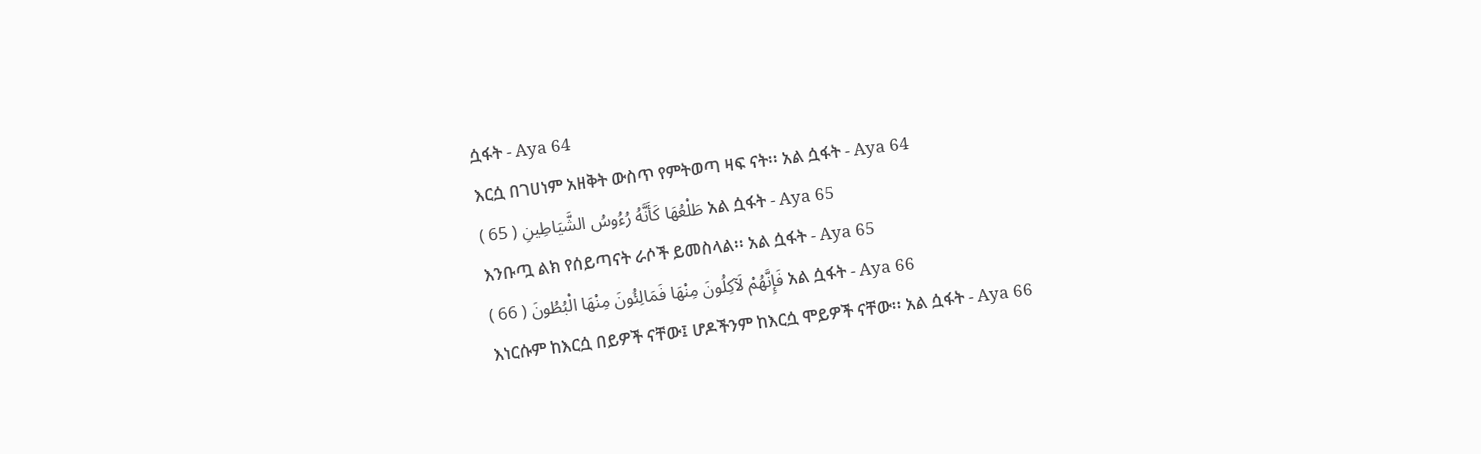ሷፋት - Aya 64
እርሷ በገሀነም አዘቅት ውስጥ የምትወጣ ዛፍ ናት፡፡ አል ሷፋት - Aya 64
طَلْعُهَا كَأَنَّهُ رُءُوسُ الشَّيَاطِينِ ( 65 ) አል ሷፋት - Aya 65
እንቡጧ ልክ የሰይጣናት ራሶች ይመስላል፡፡ አል ሷፋት - Aya 65
فَإِنَّهُمْ لَآكِلُونَ مِنْهَا فَمَالِئُونَ مِنْهَا الْبُطُونَ ( 66 ) አል ሷፋት - Aya 66
እነርሱም ከእርሷ በይዎች ናቸው፤ ሆዶችንም ከእርሷ ሞይዎች ናቸው፡፡ አል ሷፋት - Aya 66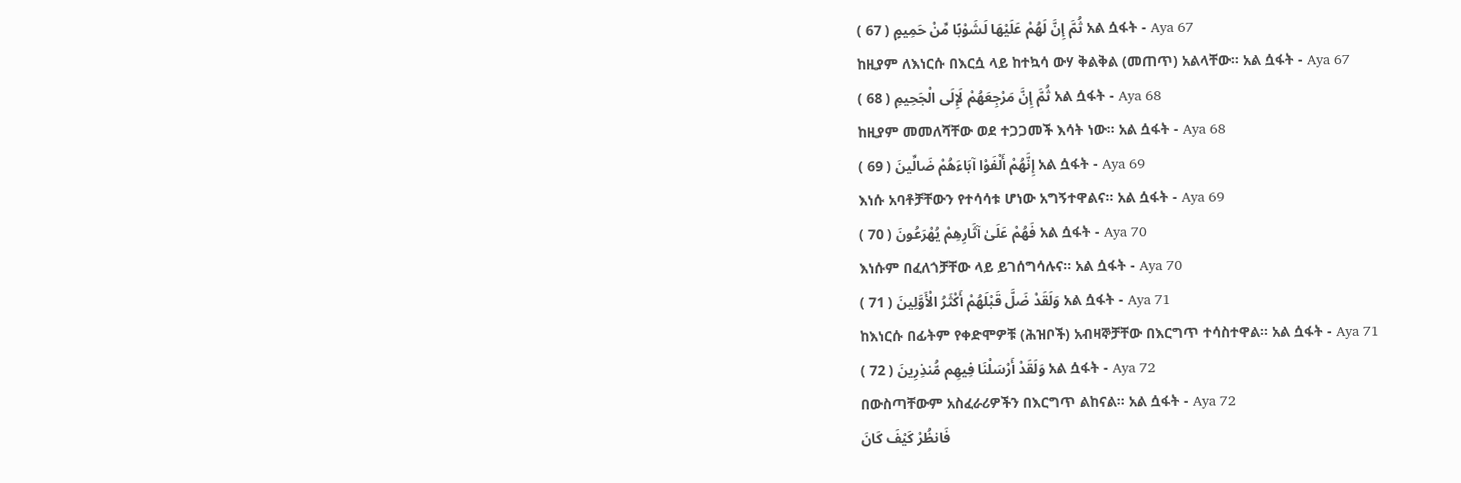ثُمَّ إِنَّ لَهُمْ عَلَيْهَا لَشَوْبًا مِّنْ حَمِيمٍ ( 67 ) አል ሷፋት - Aya 67
ከዚያም ለእነርሱ በእርሷ ላይ ከተኳሳ ውሃ ቅልቅል (መጠጥ) አልላቸው፡፡ አል ሷፋት - Aya 67
ثُمَّ إِنَّ مَرْجِعَهُمْ لَإِلَى الْجَحِيمِ ( 68 ) አል ሷፋት - Aya 68
ከዚያም መመለሻቸው ወደ ተጋጋመች እሳት ነው፡፡ አል ሷፋት - Aya 68
إِنَّهُمْ أَلْفَوْا آبَاءَهُمْ ضَالِّينَ ( 69 ) አል ሷፋት - Aya 69
እነሱ አባቶቻቸውን የተሳሳቱ ሆነው አግኝተዋልና፡፡ አል ሷፋት - Aya 69
فَهُمْ عَلَىٰ آثَارِهِمْ يُهْرَعُونَ ( 70 ) አል ሷፋት - Aya 70
እነሱም በፈለጎቻቸው ላይ ይገሰግሳሉና፡፡ አል ሷፋት - Aya 70
وَلَقَدْ ضَلَّ قَبْلَهُمْ أَكْثَرُ الْأَوَّلِينَ ( 71 ) አል ሷፋት - Aya 71
ከእነርሱ በፊትም የቀድሞዎቹ (ሕዝቦች) አብዛኞቻቸው በእርግጥ ተሳስተዋል፡፡ አል ሷፋት - Aya 71
وَلَقَدْ أَرْسَلْنَا فِيهِم مُّنذِرِينَ ( 72 ) አል ሷፋት - Aya 72
በውስጣቸውም አስፈራሪዎችን በእርግጥ ልከናል፡፡ አል ሷፋት - Aya 72
فَانظُرْ كَيْفَ كَانَ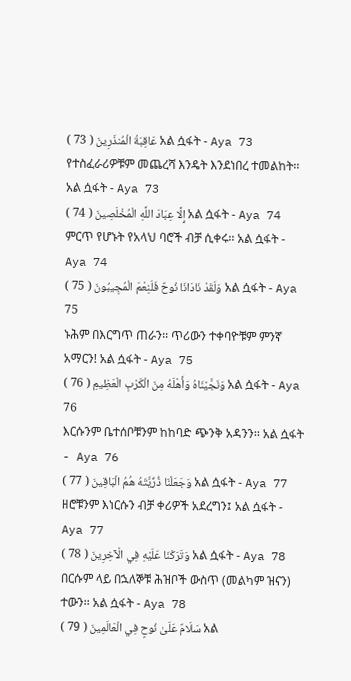عَاقِبَةُ الْمُنذَرِينَ ( 73 ) አል ሷፋት - Aya 73
የተስፈራሪዎቹም መጨረሻ እንዴት እንደነበረ ተመልከት፡፡ አል ሷፋት - Aya 73
إِلَّا عِبَادَ اللَّهِ الْمُخْلَصِينَ ( 74 ) አል ሷፋት - Aya 74
ምርጥ የሆኑት የአላህ ባሮች ብቻ ሲቀሩ፡፡ አል ሷፋት - Aya 74
وَلَقَدْ نَادَانَا نُوحٌ فَلَنِعْمَ الْمُجِيبُونَ ( 75 ) አል ሷፋት - Aya 75
ኑሕም በእርግጥ ጠራን፡፡ ጥሪውን ተቀባዮቹም ምንኛ አማርን! አል ሷፋት - Aya 75
وَنَجَّيْنَاهُ وَأَهْلَهُ مِنَ الْكَرْبِ الْعَظِيمِ ( 76 ) አል ሷፋት - Aya 76
እርሱንም ቤተሰቦቹንም ከከባድ ጭንቅ አዳንን፡፡ አል ሷፋት - Aya 76
وَجَعَلْنَا ذُرِّيَّتَهُ هُمُ الْبَاقِينَ ( 77 ) አል ሷፋት - Aya 77
ዘሮቹንም እነርሱን ብቻ ቀሪዎች አደረግን፤ አል ሷፋት - Aya 77
وَتَرَكْنَا عَلَيْهِ فِي الْآخِرِينَ ( 78 ) አል ሷፋት - Aya 78
በርሱም ላይ በኋለኞቹ ሕዝቦች ውስጥ (መልካም ዝናን) ተውን፡፡ አል ሷፋት - Aya 78
سَلَامٌ عَلَىٰ نُوحٍ فِي الْعَالَمِينَ ( 79 ) አል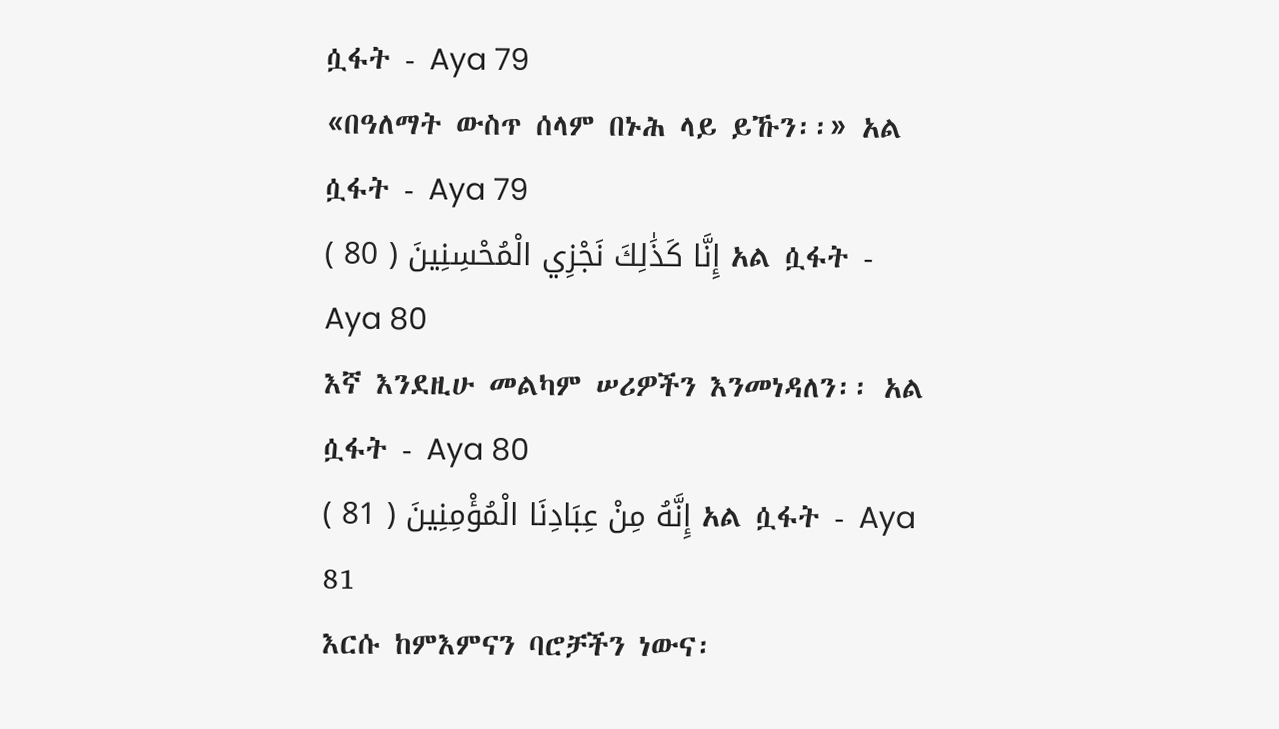ሷፋት - Aya 79
«በዓለማት ውስጥ ሰላም በኑሕ ላይ ይኹን፡፡» አል ሷፋት - Aya 79
إِنَّا كَذَٰلِكَ نَجْزِي الْمُحْسِنِينَ ( 80 ) አል ሷፋት - Aya 80
እኛ እንደዚሁ መልካም ሠሪዎችን እንመነዳለን፡፡ አል ሷፋት - Aya 80
إِنَّهُ مِنْ عِبَادِنَا الْمُؤْمِنِينَ ( 81 ) አል ሷፋት - Aya 81
እርሱ ከምእምናን ባሮቻችን ነውና፡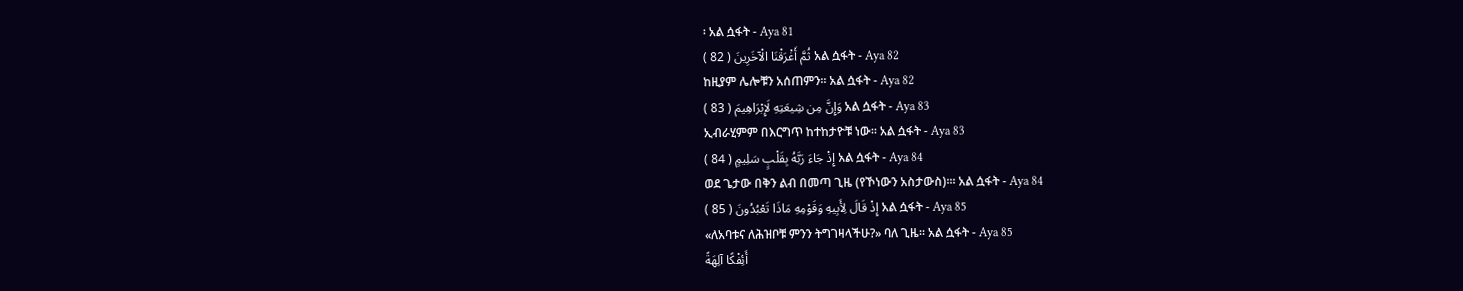፡ አል ሷፋት - Aya 81
ثُمَّ أَغْرَقْنَا الْآخَرِينَ ( 82 ) አል ሷፋት - Aya 82
ከዚያም ሌሎቹን አሰጠምን፡፡ አል ሷፋት - Aya 82
وَإِنَّ مِن شِيعَتِهِ لَإِبْرَاهِيمَ ( 83 ) አል ሷፋት - Aya 83
ኢብራሂምም በእርግጥ ከተከታዮቹ ነው፡፡ አል ሷፋት - Aya 83
إِذْ جَاءَ رَبَّهُ بِقَلْبٍ سَلِيمٍ ( 84 ) አል ሷፋት - Aya 84
ወደ ጌታው በቅን ልብ በመጣ ጊዜ (የኾነውን አስታውስ)፡፡፡ አል ሷፋት - Aya 84
إِذْ قَالَ لِأَبِيهِ وَقَوْمِهِ مَاذَا تَعْبُدُونَ ( 85 ) አል ሷፋት - Aya 85
«ለአባቱና ለሕዝቦቹ ምንን ትግገዛላችሁ?» ባለ ጊዜ፡፡ አል ሷፋት - Aya 85
أَئِفْكًا آلِهَةً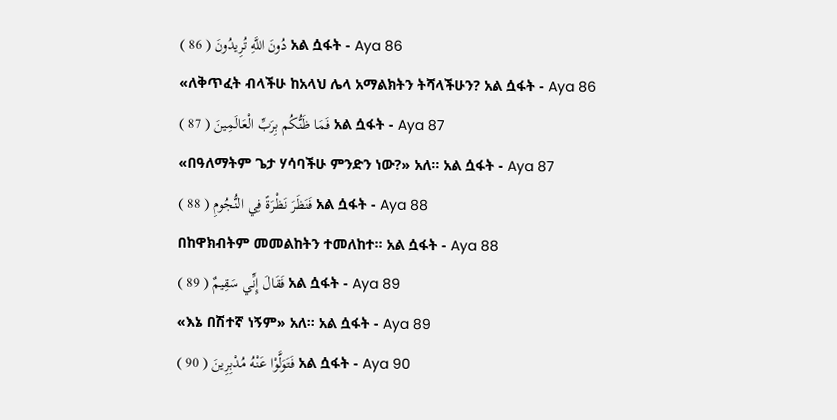دُونَ اللَّهِ تُرِيدُونَ ( 86 ) አል ሷፋት - Aya 86
«ለቅጥፈት ብላችሁ ከአላህ ሌላ አማልክትን ትሻላችሁን? አል ሷፋት - Aya 86
فَمَا ظَنُّكُم بِرَبِّ الْعَالَمِينَ ( 87 ) አል ሷፋት - Aya 87
«በዓለማትም ጌታ ሃሳባችሁ ምንድን ነው?» አለ፡፡ አል ሷፋት - Aya 87
فَنَظَرَ نَظْرَةً فِي النُّجُومِ ( 88 ) አል ሷፋት - Aya 88
በከዋክብትም መመልከትን ተመለከተ፡፡ አል ሷፋት - Aya 88
فَقَالَ إِنِّي سَقِيمٌ ( 89 ) አል ሷፋት - Aya 89
«እኔ በሽተኛ ነኝም» አለ፡፡ አል ሷፋት - Aya 89
فَتَوَلَّوْا عَنْهُ مُدْبِرِينَ ( 90 ) አል ሷፋት - Aya 90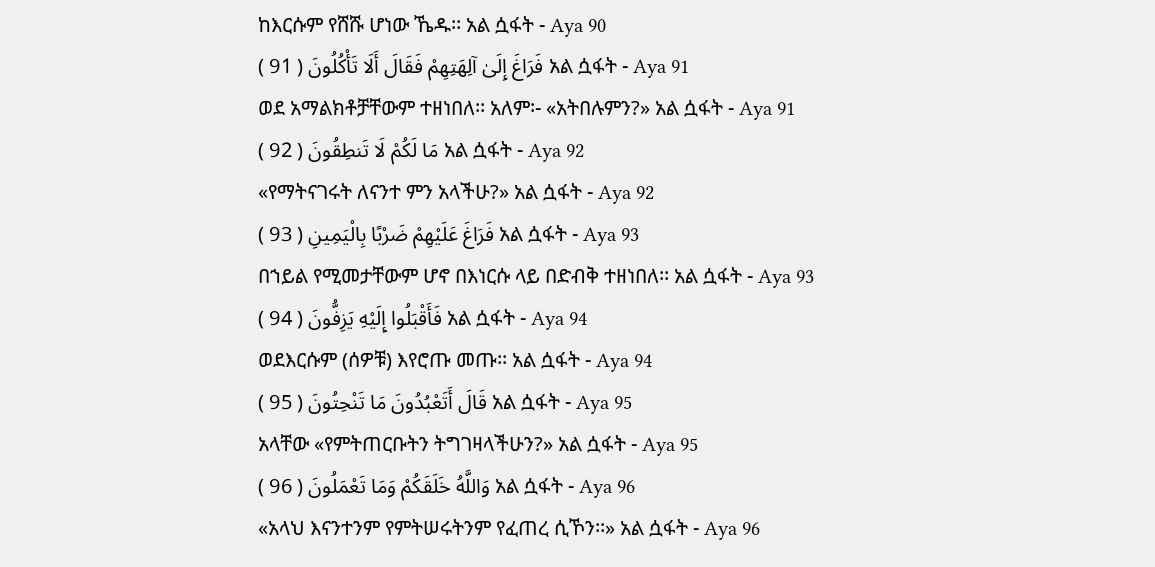ከእርሱም የሸሹ ሆነው ኼዱ፡፡ አል ሷፋት - Aya 90
فَرَاغَ إِلَىٰ آلِهَتِهِمْ فَقَالَ أَلَا تَأْكُلُونَ ( 91 ) አል ሷፋት - Aya 91
ወደ አማልክቶቻቸውም ተዘነበለ፡፡ አለም፡- «አትበሉምን?» አል ሷፋት - Aya 91
مَا لَكُمْ لَا تَنطِقُونَ ( 92 ) አል ሷፋት - Aya 92
«የማትናገሩት ለናንተ ምን አላችሁ?» አል ሷፋት - Aya 92
فَرَاغَ عَلَيْهِمْ ضَرْبًا بِالْيَمِينِ ( 93 ) አል ሷፋት - Aya 93
በኀይል የሚመታቸውም ሆኖ በእነርሱ ላይ በድብቅ ተዘነበለ፡፡ አል ሷፋት - Aya 93
فَأَقْبَلُوا إِلَيْهِ يَزِفُّونَ ( 94 ) አል ሷፋት - Aya 94
ወደእርሱም (ሰዎቹ) እየሮጡ መጡ፡፡ አል ሷፋት - Aya 94
قَالَ أَتَعْبُدُونَ مَا تَنْحِتُونَ ( 95 ) አል ሷፋት - Aya 95
አላቸው «የምትጠርቡትን ትግገዛላችሁን?» አል ሷፋት - Aya 95
وَاللَّهُ خَلَقَكُمْ وَمَا تَعْمَلُونَ ( 96 ) አል ሷፋት - Aya 96
«አላህ እናንተንም የምትሠሩትንም የፈጠረ ሲኾን፡፡» አል ሷፋት - Aya 96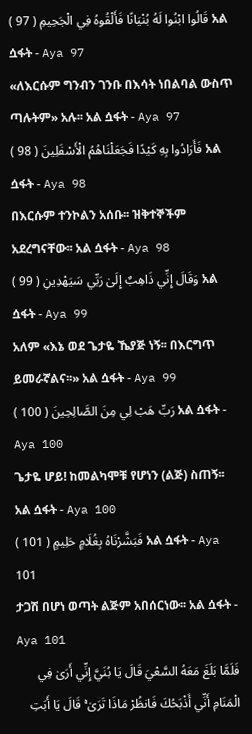قَالُوا ابْنُوا لَهُ بُنْيَانًا فَأَلْقُوهُ فِي الْجَحِيمِ ( 97 ) አል ሷፋት - Aya 97
«ለእርሱም ግንብን ገንቡ በእሳት ነበልባል ውስጥ ጣሉትም» አሉ፡፡ አል ሷፋት - Aya 97
فَأَرَادُوا بِهِ كَيْدًا فَجَعَلْنَاهُمُ الْأَسْفَلِينَ ( 98 ) አል ሷፋት - Aya 98
በእርሱም ተንኮልን አሰቡ፡፡ ዝቅተኞችም አደረግናቸው፡፡ አል ሷፋት - Aya 98
وَقَالَ إِنِّي ذَاهِبٌ إِلَىٰ رَبِّي سَيَهْدِينِ ( 99 ) አል ሷፋት - Aya 99
አለም «እኔ ወደ ጌታዬ ኼያጅ ነኝ፡፡ በእርግጥ ይመራኛልና፡፡» አል ሷፋት - Aya 99
رَبِّ هَبْ لِي مِنَ الصَّالِحِينَ ( 100 ) አል ሷፋት - Aya 100
ጌታዬ ሆይ! ከመልካሞቹ የሆነን (ልጅ) ስጠኝ፡፡ አል ሷፋት - Aya 100
فَبَشَّرْنَاهُ بِغُلَامٍ حَلِيمٍ ( 101 ) አል ሷፋት - Aya 101
ታጋሽ በሆነ ወጣት ልጅም አበሰርነው፡፡ አል ሷፋት - Aya 101
فَلَمَّا بَلَغَ مَعَهُ السَّعْيَ قَالَ يَا بُنَيَّ إِنِّي أَرَىٰ فِي الْمَنَامِ أَنِّي أَذْبَحُكَ فَانظُرْ مَاذَا تَرَىٰ ۚ قَالَ يَا أَبَتِ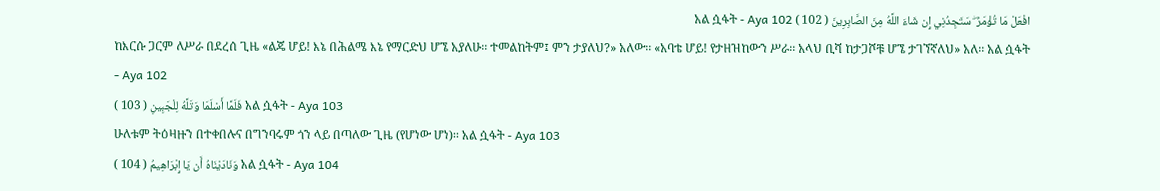افْعَلْ مَا تُؤْمَرُ ۖ سَتَجِدُنِي إِن شَاءَ اللَّهُ مِنَ الصَّابِرِينَ ( 102 ) አል ሷፋት - Aya 102
ከእርሱ ጋርም ለሥራ በደረሰ ጊዜ «ልጄ ሆይ! እኔ በሕልሜ እኔ የማርድህ ሆኜ አያለሁ፡፡ ተመልከትም፤ ምን ታያለህ?» አለው፡፡ «አባቴ ሆይ! የታዘዝከውን ሥራ፡፡ አላህ ቢሻ ከታጋሾቹ ሆኜ ታገኘኛለህ» አለ፡፡ አል ሷፋት - Aya 102
فَلَمَّا أَسْلَمَا وَتَلَّهُ لِلْجَبِينِ ( 103 ) አል ሷፋት - Aya 103
ሁለቱም ትዕዛዙን በተቀበሉና በግንባሩም ጎን ላይ በጣለው ጊዜ (የሆነው ሆነ)፡፡ አል ሷፋት - Aya 103
وَنَادَيْنَاهُ أَن يَا إِبْرَاهِيمُ ( 104 ) አል ሷፋት - Aya 104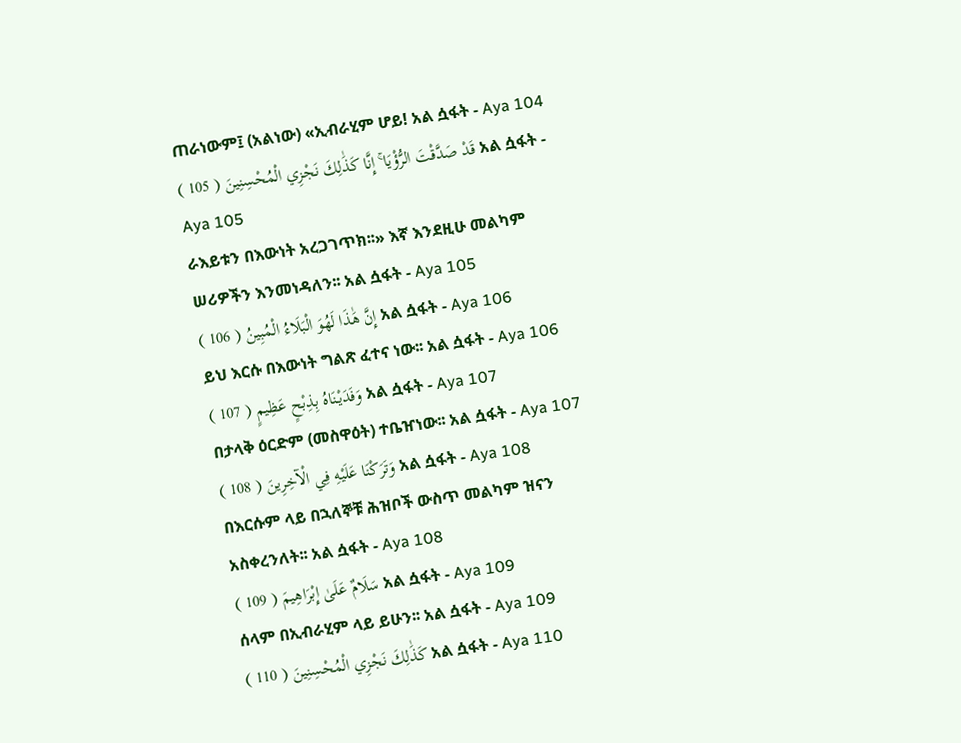ጠራነውም፤ (አልነው) «ኢብራሂም ሆይ! አል ሷፋት - Aya 104
قَدْ صَدَّقْتَ الرُّؤْيَا ۚ إِنَّا كَذَٰلِكَ نَجْزِي الْمُحْسِنِينَ ( 105 ) አል ሷፋት - Aya 105
ራእይቱን በእውነት አረጋገጥክ፡፡» እኛ እንደዚሁ መልካም ሠሪዎችን እንመነዳለን፡፡ አል ሷፋት - Aya 105
إِنَّ هَٰذَا لَهُوَ الْبَلَاءُ الْمُبِينُ ( 106 ) አል ሷፋት - Aya 106
ይህ እርሱ በእውነት ግልጽ ፈተና ነው፡፡ አል ሷፋት - Aya 106
وَفَدَيْنَاهُ بِذِبْحٍ عَظِيمٍ ( 107 ) አል ሷፋት - Aya 107
በታላቅ ዕርድም (መስዋዕት) ተቤዠነው፡፡ አል ሷፋት - Aya 107
وَتَرَكْنَا عَلَيْهِ فِي الْآخِرِينَ ( 108 ) አል ሷፋት - Aya 108
በእርሱም ላይ በኋለኞቹ ሕዝቦች ውስጥ መልካም ዝናን አስቀረንለት፡፡ አል ሷፋት - Aya 108
سَلَامٌ عَلَىٰ إِبْرَاهِيمَ ( 109 ) አል ሷፋት - Aya 109
ሰላም በኢብራሂም ላይ ይሁን፡፡ አል ሷፋት - Aya 109
كَذَٰلِكَ نَجْزِي الْمُحْسِنِينَ ( 110 ) አል ሷፋት - Aya 110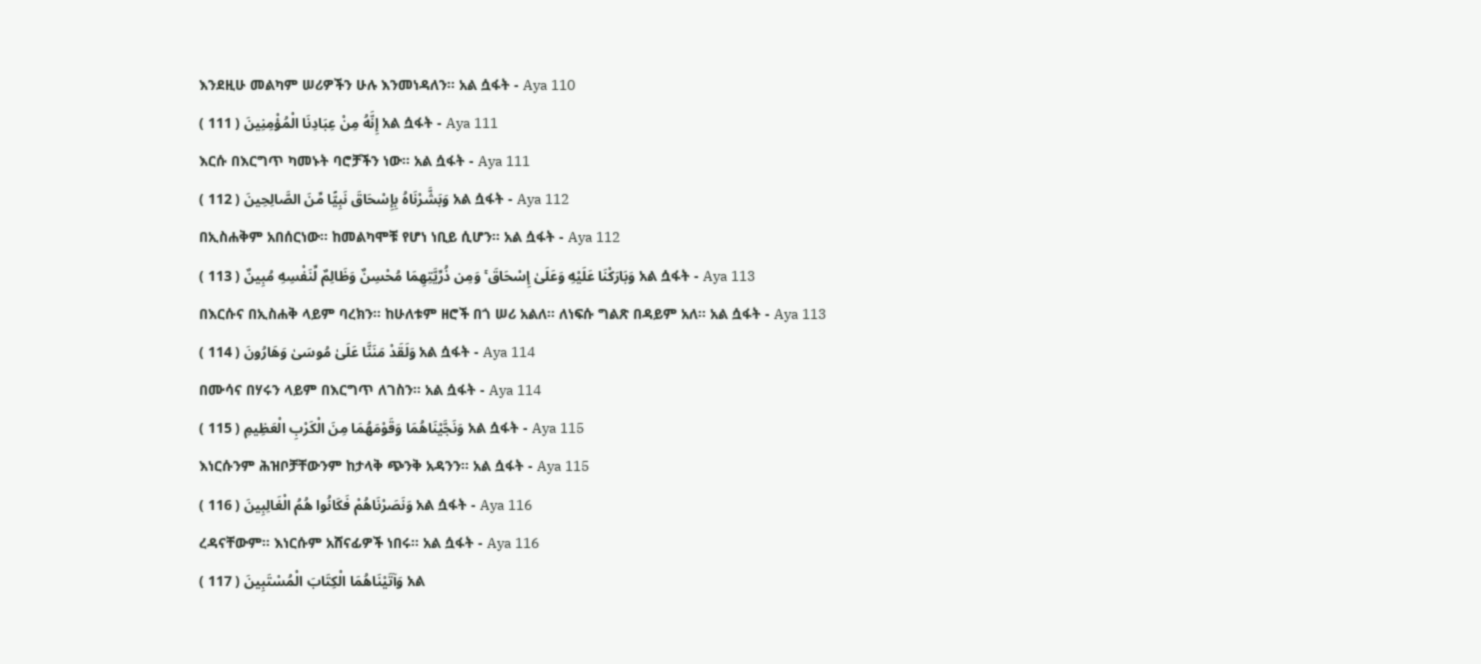እንደዚሁ መልካም ሠሪዎችን ሁሉ እንመነዳለን፡፡ አል ሷፋት - Aya 110
إِنَّهُ مِنْ عِبَادِنَا الْمُؤْمِنِينَ ( 111 ) አል ሷፋት - Aya 111
እርሱ በእርግጥ ካመኑት ባሮቻችን ነው፡፡ አል ሷፋት - Aya 111
وَبَشَّرْنَاهُ بِإِسْحَاقَ نَبِيًّا مِّنَ الصَّالِحِينَ ( 112 ) አል ሷፋት - Aya 112
በኢስሐቅም አበሰርነው፡፡ ከመልካሞቹ የሆነ ነቢይ ሲሆን፡፡ አል ሷፋት - Aya 112
وَبَارَكْنَا عَلَيْهِ وَعَلَىٰ إِسْحَاقَ ۚ وَمِن ذُرِّيَّتِهِمَا مُحْسِنٌ وَظَالِمٌ لِّنَفْسِهِ مُبِينٌ ( 113 ) አል ሷፋት - Aya 113
በእርሱና በኢስሐቅ ላይም ባረክን፡፡ ከሁለቱም ዘሮች በጎ ሠሪ አልለ፡፡ ለነፍሱ ግልጽ በዳይም አለ፡፡ አል ሷፋት - Aya 113
وَلَقَدْ مَنَنَّا عَلَىٰ مُوسَىٰ وَهَارُونَ ( 114 ) አል ሷፋት - Aya 114
በሙሳና በሃሩን ላይም በእርግጥ ለገስን፡፡ አል ሷፋት - Aya 114
وَنَجَّيْنَاهُمَا وَقَوْمَهُمَا مِنَ الْكَرْبِ الْعَظِيمِ ( 115 ) አል ሷፋት - Aya 115
እነርሱንም ሕዝቦቻቸውንም ከታላቅ ጭንቅ አዳንን፡፡ አል ሷፋት - Aya 115
وَنَصَرْنَاهُمْ فَكَانُوا هُمُ الْغَالِبِينَ ( 116 ) አል ሷፋት - Aya 116
ረዳናቸውም፡፡ እነርሱም አሸናፊዎች ነበሩ፡፡ አል ሷፋት - Aya 116
وَآتَيْنَاهُمَا الْكِتَابَ الْمُسْتَبِينَ ( 117 ) አል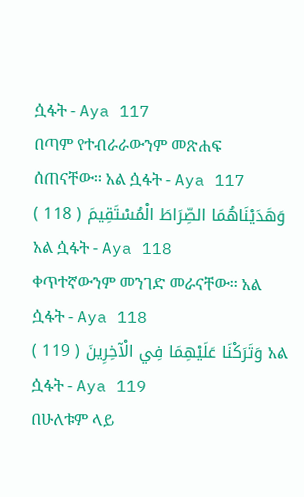ሷፋት - Aya 117
በጣም የተብራራውንም መጽሐፍ ሰጠናቸው፡፡ አል ሷፋት - Aya 117
وَهَدَيْنَاهُمَا الصِّرَاطَ الْمُسْتَقِيمَ ( 118 ) አል ሷፋት - Aya 118
ቀጥተኛውንም መንገድ መራናቸው፡፡ አል ሷፋት - Aya 118
وَتَرَكْنَا عَلَيْهِمَا فِي الْآخِرِينَ ( 119 ) አል ሷፋት - Aya 119
በሁለቱም ላይ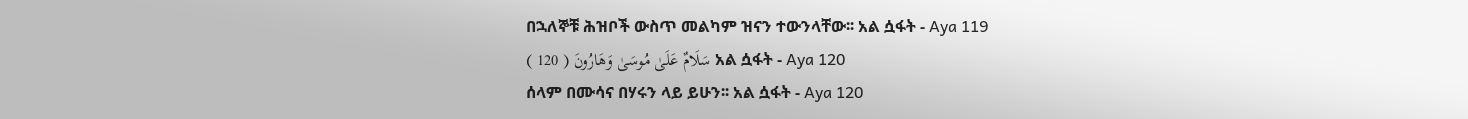በኋለኞቹ ሕዝቦች ውስጥ መልካም ዝናን ተውንላቸው፡፡ አል ሷፋት - Aya 119
سَلَامٌ عَلَىٰ مُوسَىٰ وَهَارُونَ ( 120 ) አል ሷፋት - Aya 120
ሰላም በሙሳና በሃሩን ላይ ይሁን፡፡ አል ሷፋት - Aya 120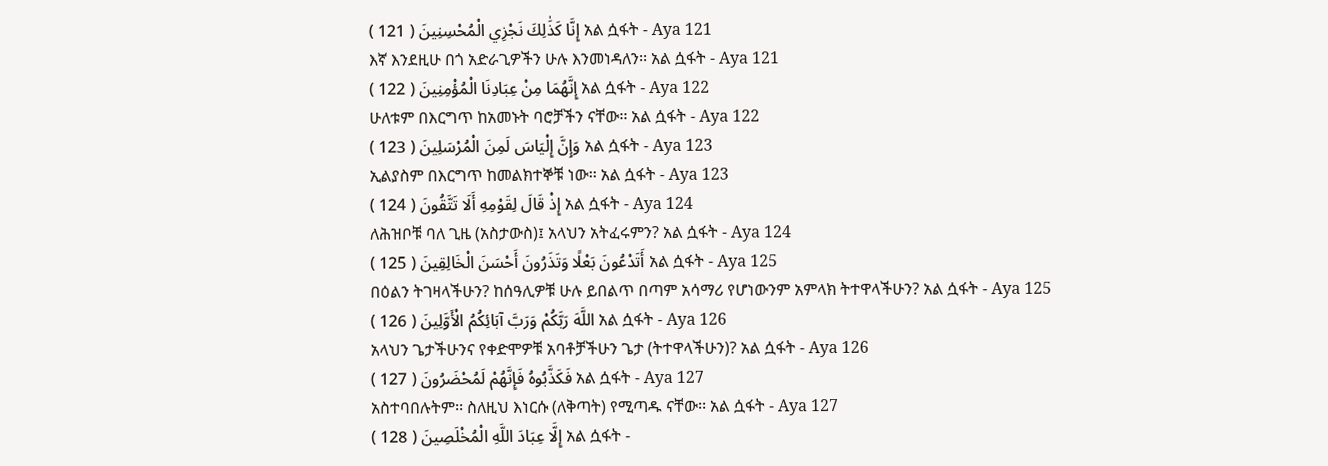إِنَّا كَذَٰلِكَ نَجْزِي الْمُحْسِنِينَ ( 121 ) አል ሷፋት - Aya 121
እኛ እንደዚሁ በጎ አድራጊዎችን ሁሉ እንመነዳለን፡፡ አል ሷፋት - Aya 121
إِنَّهُمَا مِنْ عِبَادِنَا الْمُؤْمِنِينَ ( 122 ) አል ሷፋት - Aya 122
ሁለቱም በእርግጥ ከአመኑት ባሮቻችን ናቸው፡፡ አል ሷፋት - Aya 122
وَإِنَّ إِلْيَاسَ لَمِنَ الْمُرْسَلِينَ ( 123 ) አል ሷፋት - Aya 123
ኢልያስም በእርግጥ ከመልክተኞቹ ነው፡፡ አል ሷፋት - Aya 123
إِذْ قَالَ لِقَوْمِهِ أَلَا تَتَّقُونَ ( 124 ) አል ሷፋት - Aya 124
ለሕዝቦቹ ባለ ጊዜ (አስታውስ)፤ አላህን አትፈሩምን? አል ሷፋት - Aya 124
أَتَدْعُونَ بَعْلًا وَتَذَرُونَ أَحْسَنَ الْخَالِقِينَ ( 125 ) አል ሷፋት - Aya 125
በዕልን ትገዛላችሁን? ከሰዓሊዎቹ ሁሉ ይበልጥ በጣም አሳማሪ የሆነውንም አምላክ ትተዋላችሁን? አል ሷፋት - Aya 125
اللَّهَ رَبَّكُمْ وَرَبَّ آبَائِكُمُ الْأَوَّلِينَ ( 126 ) አል ሷፋት - Aya 126
አላህን ጌታችሁንና የቀድሞዎቹ አባቶቻችሁን ጌታ (ትተዋላችሁን)? አል ሷፋት - Aya 126
فَكَذَّبُوهُ فَإِنَّهُمْ لَمُحْضَرُونَ ( 127 ) አል ሷፋት - Aya 127
አስተባበሉትም፡፡ ስለዚህ እነርሱ (ለቅጣት) የሚጣዱ ናቸው፡፡ አል ሷፋት - Aya 127
إِلَّا عِبَادَ اللَّهِ الْمُخْلَصِينَ ( 128 ) አል ሷፋት -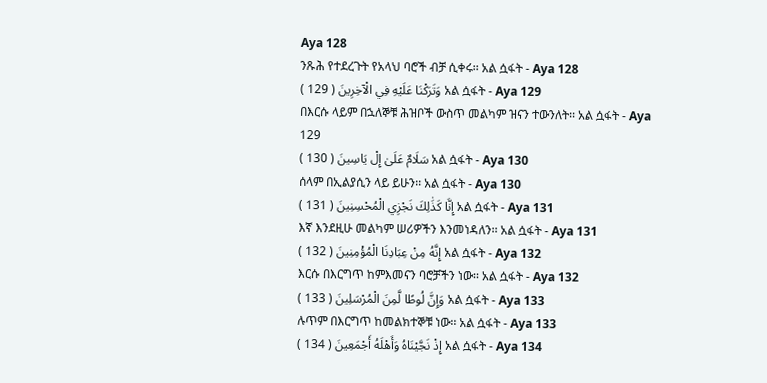Aya 128
ንጹሕ የተደረጉት የአላህ ባሮች ብቻ ሲቀሩ፡፡ አል ሷፋት - Aya 128
وَتَرَكْنَا عَلَيْهِ فِي الْآخِرِينَ ( 129 ) አል ሷፋት - Aya 129
በእርሱ ላይም በኋለኞቹ ሕዝቦች ውስጥ መልካም ዝናን ተውንለት፡፡ አል ሷፋት - Aya 129
سَلَامٌ عَلَىٰ إِلْ يَاسِينَ ( 130 ) አል ሷፋት - Aya 130
ሰላም በኢልያሲን ላይ ይሁን፡፡ አል ሷፋት - Aya 130
إِنَّا كَذَٰلِكَ نَجْزِي الْمُحْسِنِينَ ( 131 ) አል ሷፋት - Aya 131
እኛ እንደዚሁ መልካም ሠሪዎችን እንመነዳለን፡፡ አል ሷፋት - Aya 131
إِنَّهُ مِنْ عِبَادِنَا الْمُؤْمِنِينَ ( 132 ) አል ሷፋት - Aya 132
እርሱ በእርግጥ ከምእመናን ባሮቻችን ነው፡፡ አል ሷፋት - Aya 132
وَإِنَّ لُوطًا لَّمِنَ الْمُرْسَلِينَ ( 133 ) አል ሷፋት - Aya 133
ሉጥም በእርግጥ ከመልክተኞቹ ነው፡፡ አል ሷፋት - Aya 133
إِذْ نَجَّيْنَاهُ وَأَهْلَهُ أَجْمَعِينَ ( 134 ) አል ሷፋት - Aya 134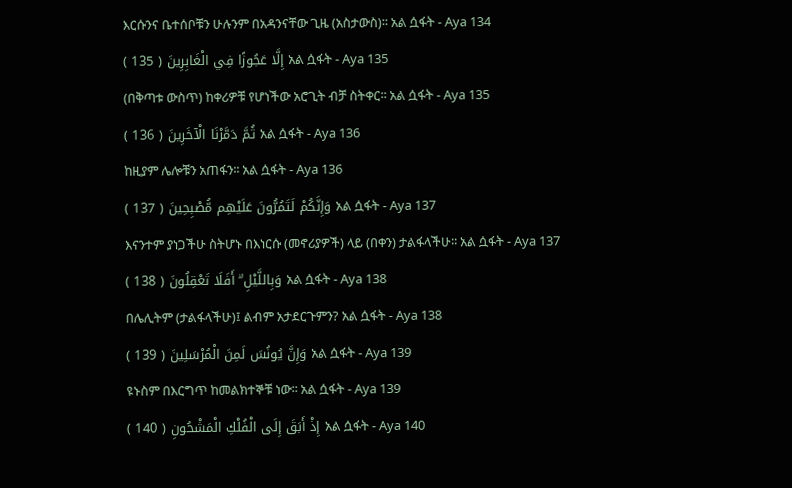እርሱንና ቤተሰቦቹን ሁሉንም በአዳንናቸው ጊዜ (አስታውስ)፡፡ አል ሷፋት - Aya 134
إِلَّا عَجُوزًا فِي الْغَابِرِينَ ( 135 ) አል ሷፋት - Aya 135
(በቅጣቱ ውስጥ) ከቀሪዎቹ የሆነችው አሮጊት ብቻ ስትቀር፡፡ አል ሷፋት - Aya 135
ثُمَّ دَمَّرْنَا الْآخَرِينَ ( 136 ) አል ሷፋት - Aya 136
ከዚያም ሌሎቹን አጠፋን፡፡ አል ሷፋት - Aya 136
وَإِنَّكُمْ لَتَمُرُّونَ عَلَيْهِم مُّصْبِحِينَ ( 137 ) አል ሷፋት - Aya 137
እናንተም ያነጋችሁ ስትሆኑ በእነርሱ (መኖሪያዎች) ላይ (በቀን) ታልፋላችሁ፡፡ አል ሷፋት - Aya 137
وَبِاللَّيْلِ ۗ أَفَلَا تَعْقِلُونَ ( 138 ) አል ሷፋት - Aya 138
በሌሊትም (ታልፋላችሁ)፤ ልብም አታደርጉምን? አል ሷፋት - Aya 138
وَإِنَّ يُونُسَ لَمِنَ الْمُرْسَلِينَ ( 139 ) አል ሷፋት - Aya 139
ዩኑስም በእርግጥ ከመልክተኞቹ ነው፡፡ አል ሷፋት - Aya 139
إِذْ أَبَقَ إِلَى الْفُلْكِ الْمَشْحُونِ ( 140 ) አል ሷፋት - Aya 140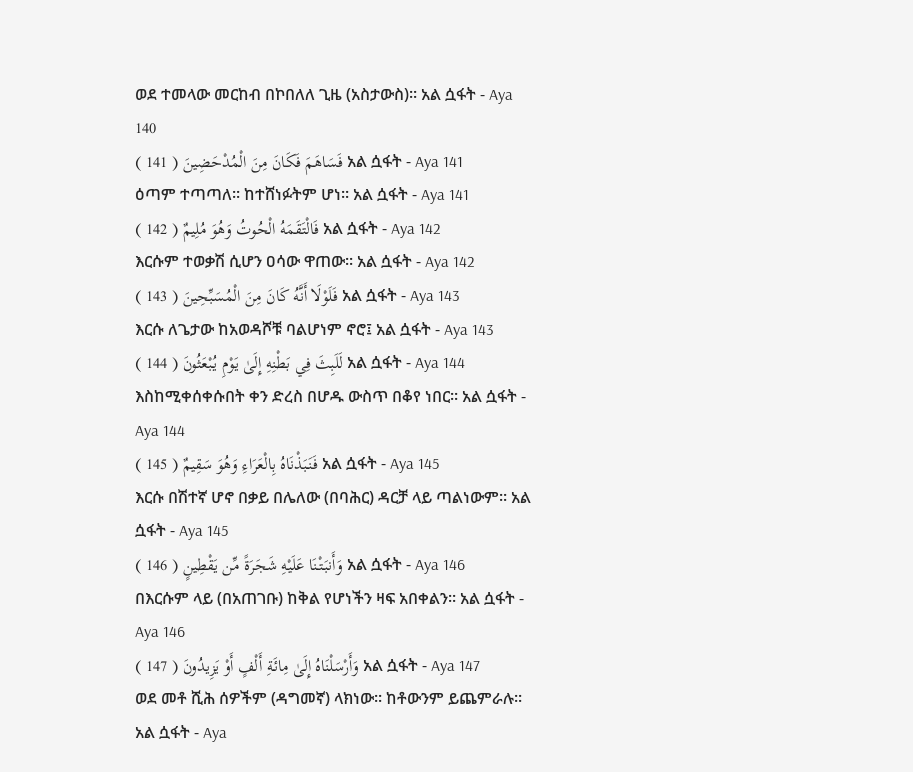ወደ ተመላው መርከብ በኮበለለ ጊዜ (አስታውስ)፡፡ አል ሷፋት - Aya 140
فَسَاهَمَ فَكَانَ مِنَ الْمُدْحَضِينَ ( 141 ) አል ሷፋት - Aya 141
ዕጣም ተጣጣለ፡፡ ከተሸነፉትም ሆነ፡፡ አል ሷፋት - Aya 141
فَالْتَقَمَهُ الْحُوتُ وَهُوَ مُلِيمٌ ( 142 ) አል ሷፋት - Aya 142
እርሱም ተወቃሽ ሲሆን ዐሳው ዋጠው፡፡ አል ሷፋት - Aya 142
فَلَوْلَا أَنَّهُ كَانَ مِنَ الْمُسَبِّحِينَ ( 143 ) አል ሷፋት - Aya 143
እርሱ ለጌታው ከአወዳሾቹ ባልሆነም ኖሮ፤ አል ሷፋት - Aya 143
لَلَبِثَ فِي بَطْنِهِ إِلَىٰ يَوْمِ يُبْعَثُونَ ( 144 ) አል ሷፋት - Aya 144
እስከሚቀሰቀሱበት ቀን ድረስ በሆዱ ውስጥ በቆየ ነበር፡፡ አል ሷፋት - Aya 144
فَنَبَذْنَاهُ بِالْعَرَاءِ وَهُوَ سَقِيمٌ ( 145 ) አል ሷፋት - Aya 145
እርሱ በሽተኛ ሆኖ በቃይ በሌለው (በባሕር) ዳርቻ ላይ ጣልነውም፡፡ አል ሷፋት - Aya 145
وَأَنبَتْنَا عَلَيْهِ شَجَرَةً مِّن يَقْطِينٍ ( 146 ) አል ሷፋት - Aya 146
በእርሱም ላይ (በአጠገቡ) ከቅል የሆነችን ዛፍ አበቀልን፡፡ አል ሷፋት - Aya 146
وَأَرْسَلْنَاهُ إِلَىٰ مِائَةِ أَلْفٍ أَوْ يَزِيدُونَ ( 147 ) አል ሷፋት - Aya 147
ወደ መቶ ሺሕ ሰዎችም (ዳግመኛ) ላክነው፡፡ ከቶውንም ይጨምራሉ፡፡ አል ሷፋት - Aya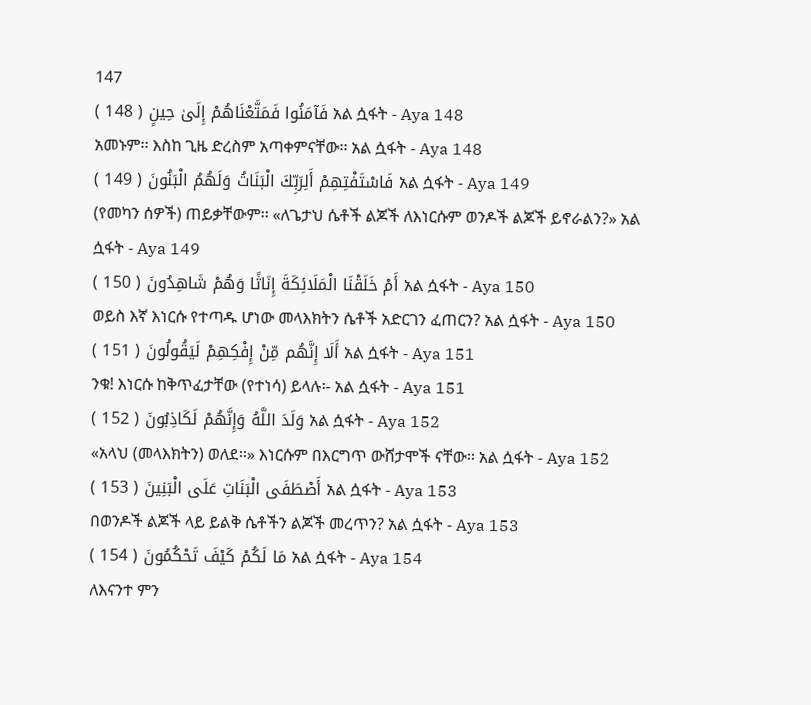147
فَآمَنُوا فَمَتَّعْنَاهُمْ إِلَىٰ حِينٍ ( 148 ) አል ሷፋት - Aya 148
አመኑም፡፡ እስከ ጊዜ ድረስም አጣቀምናቸው፡፡ አል ሷፋት - Aya 148
فَاسْتَفْتِهِمْ أَلِرَبِّكَ الْبَنَاتُ وَلَهُمُ الْبَنُونَ ( 149 ) አል ሷፋት - Aya 149
(የመካን ሰዎች) ጠይቃቸውም፡፡ «ለጌታህ ሴቶች ልጆች ለእነርሱም ወንዶች ልጆች ይኖራልን?» አል ሷፋት - Aya 149
أَمْ خَلَقْنَا الْمَلَائِكَةَ إِنَاثًا وَهُمْ شَاهِدُونَ ( 150 ) አል ሷፋት - Aya 150
ወይስ እኛ እነርሱ የተጣዱ ሆነው መላእክትን ሴቶች አድርገን ፈጠርን? አል ሷፋት - Aya 150
أَلَا إِنَّهُم مِّنْ إِفْكِهِمْ لَيَقُولُونَ ( 151 ) አል ሷፋት - Aya 151
ንቁ! እነርሱ ከቅጥፈታቸው (የተነሳ) ይላሉ፡- አል ሷፋት - Aya 151
وَلَدَ اللَّهُ وَإِنَّهُمْ لَكَاذِبُونَ ( 152 ) አል ሷፋት - Aya 152
«አላህ (መላእክትን) ወለደ፡፡» እነርሱም በእርግጥ ውሸታሞች ናቸው፡፡ አል ሷፋት - Aya 152
أَصْطَفَى الْبَنَاتِ عَلَى الْبَنِينَ ( 153 ) አል ሷፋት - Aya 153
በወንዶች ልጆች ላይ ይልቅ ሴቶችን ልጆች መረጥን? አል ሷፋት - Aya 153
مَا لَكُمْ كَيْفَ تَحْكُمُونَ ( 154 ) አል ሷፋት - Aya 154
ለእናንተ ምን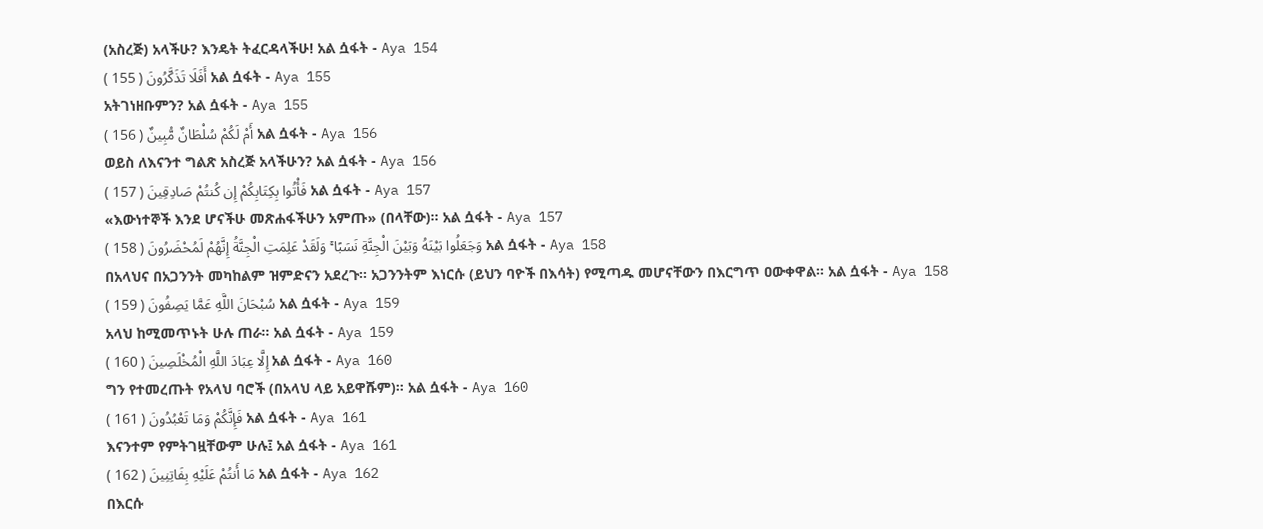(አስረጅ) አላችሁ? እንዴት ትፈርዳላችሁ! አል ሷፋት - Aya 154
أَفَلَا تَذَكَّرُونَ ( 155 ) አል ሷፋት - Aya 155
አትገነዘቡምን? አል ሷፋት - Aya 155
أَمْ لَكُمْ سُلْطَانٌ مُّبِينٌ ( 156 ) አል ሷፋት - Aya 156
ወይስ ለእናንተ ግልጽ አስረጅ አላችሁን? አል ሷፋት - Aya 156
فَأْتُوا بِكِتَابِكُمْ إِن كُنتُمْ صَادِقِينَ ( 157 ) አል ሷፋት - Aya 157
«እውነተኞች እንደ ሆናችሁ መጽሐፋችሁን አምጡ» (በላቸው)፡፡ አል ሷፋት - Aya 157
وَجَعَلُوا بَيْنَهُ وَبَيْنَ الْجِنَّةِ نَسَبًا ۚ وَلَقَدْ عَلِمَتِ الْجِنَّةُ إِنَّهُمْ لَمُحْضَرُونَ ( 158 ) አል ሷፋት - Aya 158
በአላህና በአጋንንት መካከልም ዝምድናን አደረጉ፡፡ አጋንንትም እነርሱ (ይህን ባዮች በእሳት) የሚጣዱ መሆናቸውን በእርግጥ ዐውቀዋል፡፡ አል ሷፋት - Aya 158
سُبْحَانَ اللَّهِ عَمَّا يَصِفُونَ ( 159 ) አል ሷፋት - Aya 159
አላህ ከሚመጥኑት ሁሉ ጠራ፡፡ አል ሷፋት - Aya 159
إِلَّا عِبَادَ اللَّهِ الْمُخْلَصِينَ ( 160 ) አል ሷፋት - Aya 160
ግን የተመረጡት የአላህ ባሮች (በአላህ ላይ አይዋሹም)፡፡ አል ሷፋት - Aya 160
فَإِنَّكُمْ وَمَا تَعْبُدُونَ ( 161 ) አል ሷፋት - Aya 161
እናንተም የምትገዟቸውም ሁሉ፤ አል ሷፋት - Aya 161
مَا أَنتُمْ عَلَيْهِ بِفَاتِنِينَ ( 162 ) አል ሷፋት - Aya 162
በእርሱ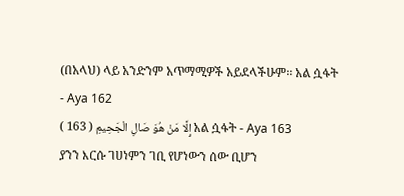(በአላህ) ላይ አንድንም አጥማሚዎች አይደላችሁም፡፡ አል ሷፋት - Aya 162
إِلَّا مَنْ هُوَ صَالِ الْجَحِيمِ ( 163 ) አል ሷፋት - Aya 163
ያንን እርሱ ገሀነምን ገቢ የሆነውን ሰው ቢሆን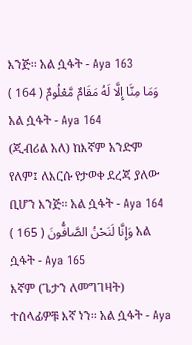እንጅ፡፡ አል ሷፋት - Aya 163
وَمَا مِنَّا إِلَّا لَهُ مَقَامٌ مَّعْلُومٌ ( 164 ) አል ሷፋት - Aya 164
(ጂብሪል አለ) ከእኛም አንድም የለም፤ ለእርሱ የታወቀ ደረጃ ያለው ቢሆን እንጅ፡፡ አል ሷፋት - Aya 164
وَإِنَّا لَنَحْنُ الصَّافُّونَ ( 165 ) አል ሷፋት - Aya 165
እኛም (ጌታን ለመግገዛት) ተሰላፊዎቹ እኛ ነን፡፡ አል ሷፋት - Aya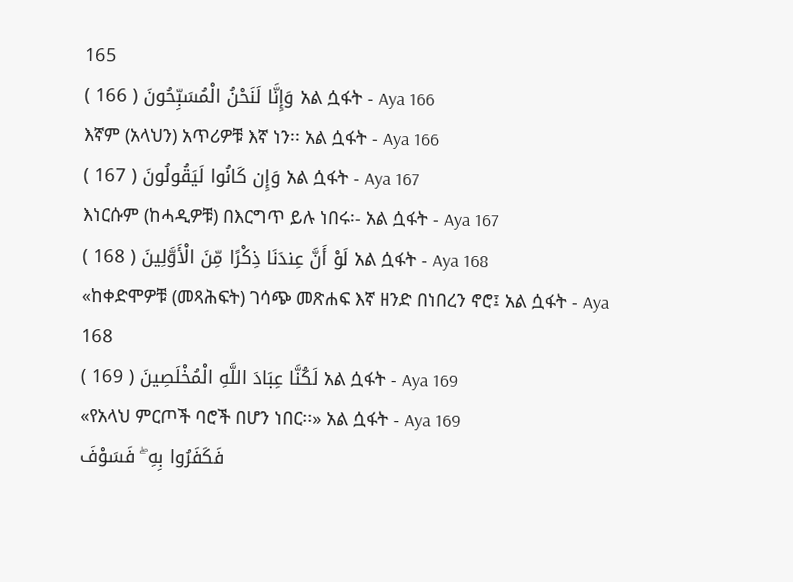165
وَإِنَّا لَنَحْنُ الْمُسَبِّحُونَ ( 166 ) አል ሷፋት - Aya 166
እኛም (አላህን) አጥሪዎቹ እኛ ነን፡፡ አል ሷፋት - Aya 166
وَإِن كَانُوا لَيَقُولُونَ ( 167 ) አል ሷፋት - Aya 167
እነርሱም (ከሓዲዎቹ) በእርግጥ ይሉ ነበሩ፡- አል ሷፋት - Aya 167
لَوْ أَنَّ عِندَنَا ذِكْرًا مِّنَ الْأَوَّلِينَ ( 168 ) አል ሷፋት - Aya 168
«ከቀድሞዎቹ (መጻሕፍት) ገሳጭ መጽሐፍ እኛ ዘንድ በነበረን ኖሮ፤ አል ሷፋት - Aya 168
لَكُنَّا عِبَادَ اللَّهِ الْمُخْلَصِينَ ( 169 ) አል ሷፋት - Aya 169
«የአላህ ምርጦች ባሮች በሆን ነበር፡፡» አል ሷፋት - Aya 169
فَكَفَرُوا بِهِ ۖ فَسَوْفَ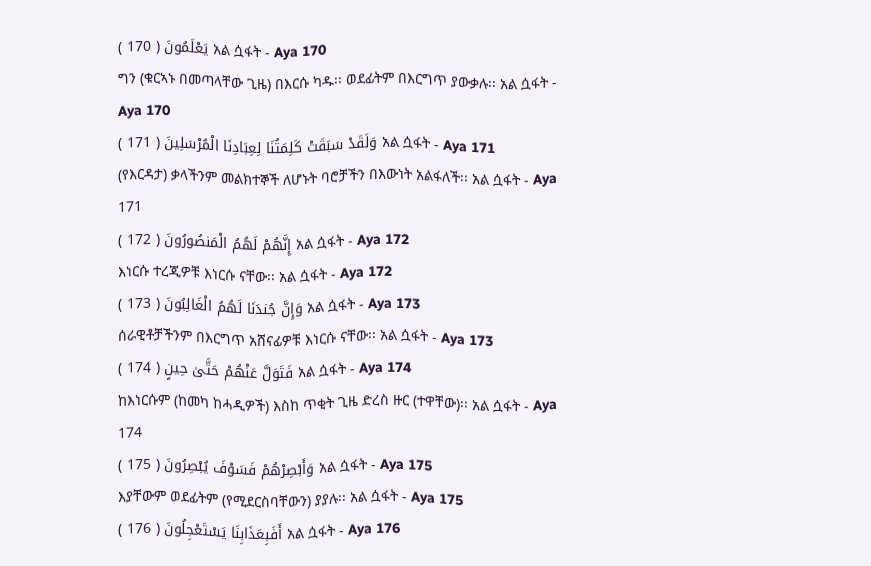يَعْلَمُونَ ( 170 ) አል ሷፋት - Aya 170
ግን (ቁርኣኑ በመጣላቸው ጊዜ) በእርሱ ካዱ፡፡ ወደፊትም በእርግጥ ያውቃሉ፡፡ አል ሷፋት - Aya 170
وَلَقَدْ سَبَقَتْ كَلِمَتُنَا لِعِبَادِنَا الْمُرْسَلِينَ ( 171 ) አል ሷፋት - Aya 171
(የእርዳታ) ቃላችንም መልክተኞች ለሆኑት ባሮቻችን በእውነት አልፋለች፡፡ አል ሷፋት - Aya 171
إِنَّهُمْ لَهُمُ الْمَنصُورُونَ ( 172 ) አል ሷፋት - Aya 172
እነርሱ ተረጂዎቹ እነርሱ ናቸው፡፡ አል ሷፋት - Aya 172
وَإِنَّ جُندَنَا لَهُمُ الْغَالِبُونَ ( 173 ) አል ሷፋት - Aya 173
ሰራዊቶቻችንም በእርግጥ አሸናፊዎቹ እነርሱ ናቸው፡፡ አል ሷፋት - Aya 173
فَتَوَلَّ عَنْهُمْ حَتَّىٰ حِينٍ ( 174 ) አል ሷፋት - Aya 174
ከእነርሱም (ከመካ ከሓዲዎች) እስከ ጥቂት ጊዜ ድረስ ዙር (ተዋቸው)፡፡ አል ሷፋት - Aya 174
وَأَبْصِرْهُمْ فَسَوْفَ يُبْصِرُونَ ( 175 ) አል ሷፋት - Aya 175
እያቸውም ወደፊትም (የሚደርስባቸውን) ያያሉ፡፡ አል ሷፋት - Aya 175
أَفَبِعَذَابِنَا يَسْتَعْجِلُونَ ( 176 ) አል ሷፋት - Aya 176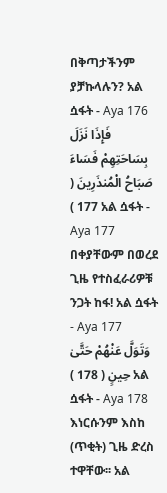በቅጣታችንም ያቻኩላሉን? አል ሷፋት - Aya 176
فَإِذَا نَزَلَ بِسَاحَتِهِمْ فَسَاءَ صَبَاحُ الْمُنذَرِينَ ( 177 ) አል ሷፋት - Aya 177
በቀያቸውም በወረደ ጊዜ የተስፈራሪዎቹ ንጋት ከፋ! አል ሷፋት - Aya 177
وَتَوَلَّ عَنْهُمْ حَتَّىٰ حِينٍ ( 178 ) አል ሷፋት - Aya 178
እነርሱንም እስከ (ጥቂት) ጊዜ ድረስ ተዋቸው፡፡ አል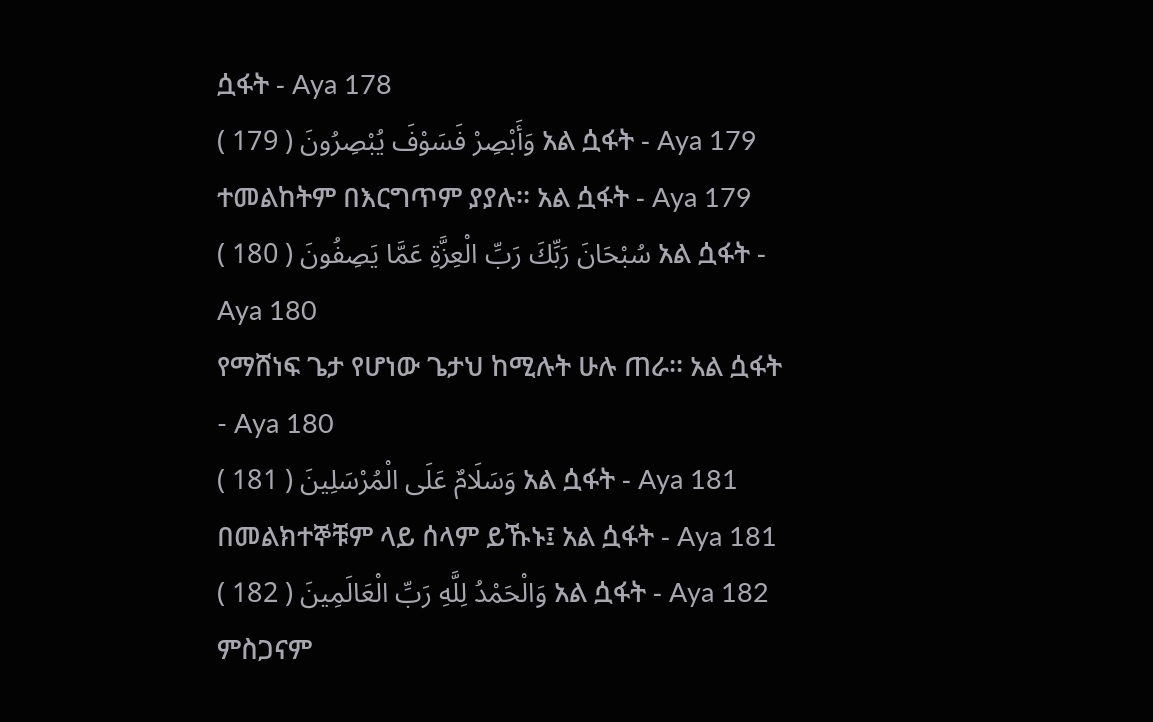ሷፋት - Aya 178
وَأَبْصِرْ فَسَوْفَ يُبْصِرُونَ ( 179 ) አል ሷፋት - Aya 179
ተመልከትም በእርግጥም ያያሉ፡፡ አል ሷፋት - Aya 179
سُبْحَانَ رَبِّكَ رَبِّ الْعِزَّةِ عَمَّا يَصِفُونَ ( 180 ) አል ሷፋት - Aya 180
የማሸነፍ ጌታ የሆነው ጌታህ ከሚሉት ሁሉ ጠራ፡፡ አል ሷፋት - Aya 180
وَسَلَامٌ عَلَى الْمُرْسَلِينَ ( 181 ) አል ሷፋት - Aya 181
በመልክተኞቹም ላይ ሰላም ይኹኑ፤ አል ሷፋት - Aya 181
وَالْحَمْدُ لِلَّهِ رَبِّ الْعَالَمِينَ ( 182 ) አል ሷፋት - Aya 182
ምስጋናም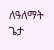ለዓለማት ጌታ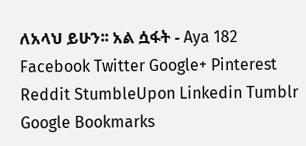ለአላህ ይሁን፡፡ አል ሷፋት - Aya 182
Facebook Twitter Google+ Pinterest Reddit StumbleUpon Linkedin Tumblr Google Bookmarks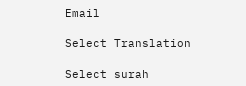Email

Select Translation

Select surah